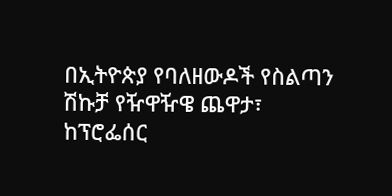በኢትዮጵያ የባለዘውዶች የስልጣን ሽኩቻ የዥዋዥዌ ጨዋታ፣
ከፕሮፌሰር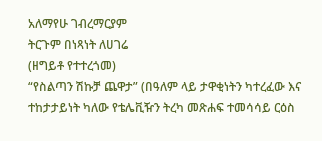አለማየሁ ገብረማርያም
ትርጉም በነጻነት ለሀገሬ
(ዘግይቶ የተተረጎመ)
“የስልጣን ሽኩቻ ጨዋታ” (በዓለም ላይ ታዋቂነትን ካተረፈው እና ተከታታይነት ካለው የቴሌቪዥን ትረካ መጽሐፍ ተመሳሳይ ርዕስ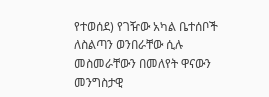የተወሰደ) የገዥው አካል ቤተሰቦች ለስልጣን ወንበራቸው ሲሉ መስመራቸውን በመለየት ዋናውን መንግስታዊ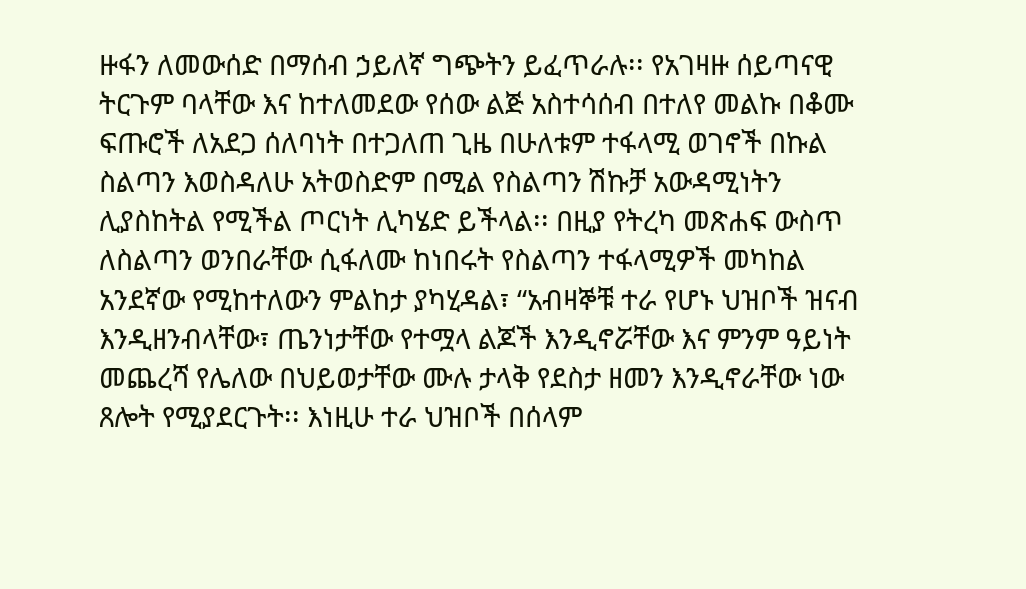ዙፋን ለመውሰድ በማሰብ ኃይለኛ ግጭትን ይፈጥራሉ፡፡ የአገዛዙ ሰይጣናዊ ትርጉም ባላቸው እና ከተለመደው የሰው ልጅ አስተሳሰብ በተለየ መልኩ በቆሙ ፍጡሮች ለአደጋ ሰለባነት በተጋለጠ ጊዜ በሁለቱም ተፋላሚ ወገኖች በኩል ስልጣን እወስዳለሁ አትወስድም በሚል የስልጣን ሽኩቻ አውዳሚነትን ሊያስከትል የሚችል ጦርነት ሊካሄድ ይችላል፡፡ በዚያ የትረካ መጽሐፍ ውስጥ ለስልጣን ወንበራቸው ሲፋለሙ ከነበሩት የስልጣን ተፋላሚዎች መካከል አንደኛው የሚከተለውን ምልከታ ያካሂዳል፣ “አብዛኞቹ ተራ የሆኑ ህዝቦች ዝናብ እንዲዘንብላቸው፣ ጤንነታቸው የተሟላ ልጆች እንዲኖሯቸው እና ምንም ዓይነት መጨረሻ የሌለው በህይወታቸው ሙሉ ታላቅ የደስታ ዘመን እንዲኖራቸው ነው ጸሎት የሚያደርጉት፡፡ እነዚሁ ተራ ህዝቦች በሰላም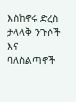እስከኖሩ ድረስ ታላላቅ ንጉሶች እና ባለስልጣኖች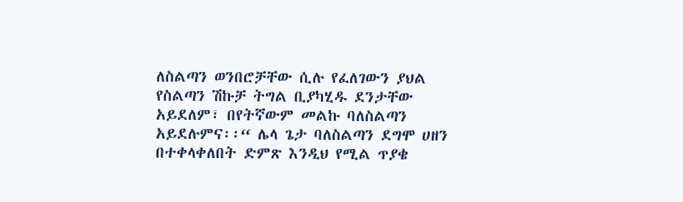ለስልጣን ወንበሮቻቸው ሲሉ የፈለገውን ያህል የስልጣን ሽኩቻ ትግል ቢያካሂዱ ደንታቸው አይደለም፣ በየትኛውም መልኩ ባለስልጣን አይደሉምና፡፡“ ሌላ ጌታ ባለስልጣን ደግሞ ሀዘን በተቀላቀለበት ድምጽ እንዲህ የሚል ጥያቄ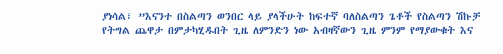ያነሳል፣ ”እናንተ በስልጣን ወንበር ላይ ያላችሁት ከፍተኛ ባለስልጣን ጌቶች የስልጣን ሽኩቻ የትግል ጨዋታ በምታካሂዱበት ጊዜ ለምንድን ነው አብዛኛውን ጊዜ ምንም የማያውቁት እና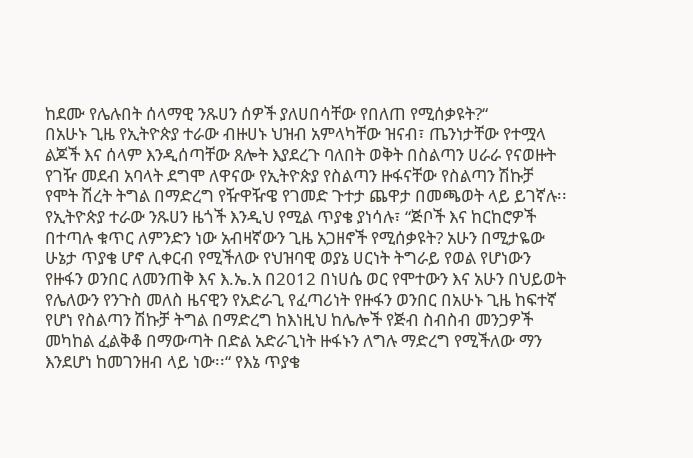ከደሙ የሌሉበት ሰላማዊ ንጹሀን ሰዎች ያለሀበሳቸው የበለጠ የሚሰቃዩት?“
በአሁኑ ጊዜ የኢትዮጵያ ተራው ብዙሀኑ ህዝብ አምላካቸው ዝናብ፣ ጤንነታቸው የተሟላ ልጆች እና ሰላም እንዲሰጣቸው ጸሎት እያደረጉ ባለበት ወቅት በስልጣን ሀራራ የናወዙት የገዥ መደብ አባላት ደግሞ ለዋናው የኢትዮጵያ የስልጣን ዙፋናቸው የስልጣን ሽኩቻ የሞት ሽረት ትግል በማድረግ የዥዋዥዌ የገመድ ጉተታ ጨዋታ በመጫወት ላይ ይገኛሉ፡፡ የኢትዮጵያ ተራው ንጹሀን ዜጎች እንዲህ የሚል ጥያቄ ያነሳሉ፣ “ጅቦች እና ከርከሮዎች በተጣሉ ቁጥር ለምንድን ነው አብዛኛውን ጊዜ አጋዘኖች የሚሰቃዩት? አሁን በሚታዬው ሁኔታ ጥያቄ ሆኖ ሊቀርብ የሚችለው የህዝባዊ ወያኔ ሀርነት ትግራይ የወል የሆነውን የዙፋን ወንበር ለመንጠቅ እና እ.ኤ.አ በ2012 በነሀሴ ወር የሞተውን እና አሁን በህይወት የሌለውን የንጉስ መለስ ዜናዊን የአድራጊ የፈጣሪነት የዙፋን ወንበር በአሁኑ ጊዜ ከፍተኛ የሆነ የስልጣን ሽኩቻ ትግል በማድረግ ከእነዚህ ከሌሎች የጅብ ስብስብ መንጋዎች መካከል ፈልቅቆ በማውጣት በድል አድራጊነት ዙፋኑን ለግሉ ማድረግ የሚችለው ማን እንደሆነ ከመገንዘብ ላይ ነው፡፡“ የእኔ ጥያቄ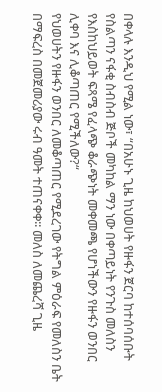በቀላሉ እንዲህ የሚል ነው፣ “በአሁኑ ጊዜ ከህወሀት የዙፋን ጀርባ ከተሰባሰቡት የስልጣን ናፋቂ ስብስብ ጅቦች መካከል ማን ነው በቀጣይነት የንጉስ መለስን የእስከህይወት ፍጻሜ የፈላጭ ቆራጭነት መቀመጫ የሆነችውን የዙፋን ወንበር ሊቀባ እና ሊቆጣጠር የሚችለው?“
የህወሀትን የዙፋን ወንበር ለመቆጣጠር የሚደረገው የትግል ምዕራፍ የመለስን ቤት በማፍረስ በመጀመሪያው ሩብ ዓመት ተጠናቀቀ፡፡ መለስ ለመጨረሻ ጊዜ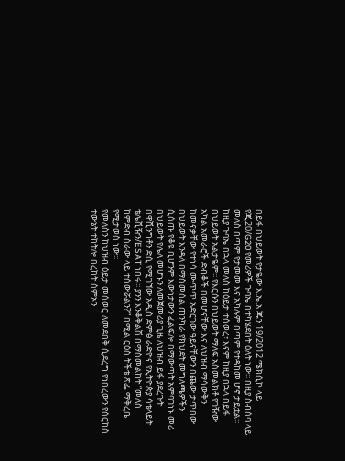በይፋ በህይወት የታዬው እ.ኤ.አ ጁን 19/2012 ሜክሲኮ ላይ የጂ20/G20 የመሪዎች ጉባኤ በተካሄደበት ዕለት ነው፡፡ በዚያ ስብሰባ ላይ መለስ በጣም የታመመ እና አካሉም በጣም የተዳከመ ሆኖ ታይቷል፡፡ ከዚያ ጉባኤ በኋላ መለስ ከዕይታ ተሰወረ፣ እናም ከዚያ በኋላ በይፋ በህይወት አልታዬም፡፡ የእርሱን በህይወት ማለፍ አስመልክቶ የገዥው አካል አመራሮች ድብቆች በመሆናቸው እና ለህዝብ ማሳውቅን ከመናቃቸው የተነሳ ሙጥጥ አድርገው ዓይናቸውን በጨው ታጥበው በህይወት እንዳለ በማስመሰል ጠንካራ የክህደት መግለጫዎችን ሲሰጡ የቆዩ ቢሆንም እውነታውን ፈልፍሎ በማውጣት አምባገነኑ መሪ በህይወት የሌለ መሆኑን ለመጀመሪያ ጊዜ ለህዝብ ይፋ ያደረጉት በዋሺንግቶን ድሲ የሚገኘው አዲስ ድምፅ ራድዮና የኢትዮጵያ ሳቴላይት ቴሌቪዥን/ESAT ነበሩ፡፡ ያንን እንቆቅልሽ በማስመልከት “መለስ ከምድብ ስራው ላይ ተሰውሯልን?“ በሚል ርዕስ ትችቴ ጽፌ ማቅረቤ የሚታወስ ነው፡፡
የመለስን ከህዝብ ዕይታ መሰወር ለመደበቅ ሲደረግ የነበረውን የሰርከስ ተውኔት ተከትሎ በረከት ስምኦን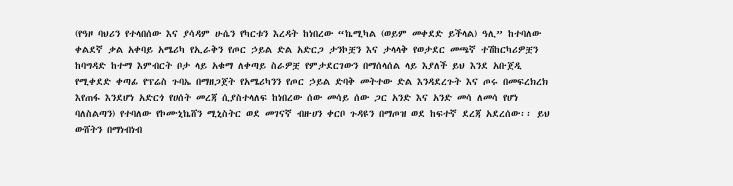(የዓዞ ባህሪን የተላበሰው እና ያሳዳም ሁሴን የካርቱን እረዳት ከነበረው “ኬሚካል (ወይም መቀደድ ይችላል) ዓሊ” ከተባለው ቀልደኛ ቃል አቀባይ አሜሪካ የኢራቅን የጦር ኃይል ድል አድርጋ ታንኮቿን እና ታላላቅ የወታደር መጫኛ ተሽከርካሪዎቿን ከባግዳድ ከተማ እምብርት ቦታ ላይ አቁማ ለቀጣይ ስራዎቿ የምታደርገውን በማሰላሰል ላይ እያለች ይህ እንደ አቡጀዲ የሚቀደድ ቀጣፊ የፕሬስ ጉባኤ በማዘጋጀት የአሜሪካንን የጦር ኃይል ድባቅ መትተው ድል እንዳደረጉት እና ጦሩ በመፍረክረክ እየጠፋ እንደሆነ አድርጎ የሀሰት መረጃ ሲያስተላለፍ ከነበረው ሰው መሳይ ሰው ጋር አንድ እና አንድ መሳ ለመሳ የሆነ ባለስልጣን) የተባለው የኮሙኒኬሸን ሚኒስትር ወደ መገናኛ ብዙሀን ቀርቦ ጉዳዩን በማጦዝ ወደ ከፍተኛ ደረጃ አደረሰው፡፡ ይህ ውሸትን በማነብነብ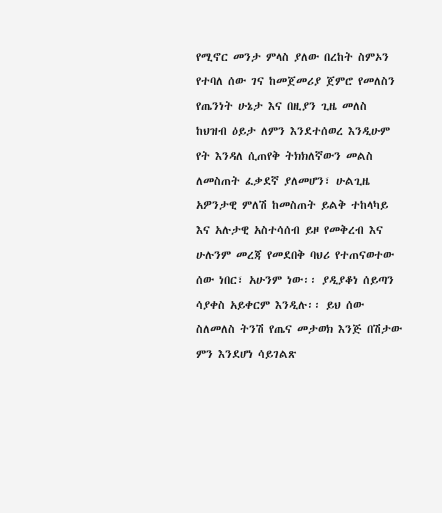የሚኖር መንታ ምላስ ያለው በረከት ስምኦን የተባለ ሰው ገና ከመጀመሪያ ጀምሮ የመለስን የጤንነት ሁኔታ እና በዚያን ጊዜ መለስ ከህዝብ ዕይታ ለምን እንደተሰወረ እንዲሁም የት እንዳለ ሲጠየቅ ትክክለኛውን መልስ ለመስጠት ፈቃደኛ ያለመሆን፣ ሁልጊዜ አዎንታዊ ምለሽ ከመስጠት ይልቅ ተከላካይ እና አሉታዊ አስተሳሰብ ይዞ የመቅረብ እና ሁሉንም መረጃ የመደበቅ ባህሪ የተጠናወተው ሰው ነበር፣ አሁንም ነው፡፡ ያዲያቆነ ሰይጣን ሳያቀስ አይቀርም እንዲሉ፡፡ ይህ ሰው ስለመለስ ትንሽ የጤና መታወክ እንጅ በሽታው ምን እንደሆነ ሳይገልጽ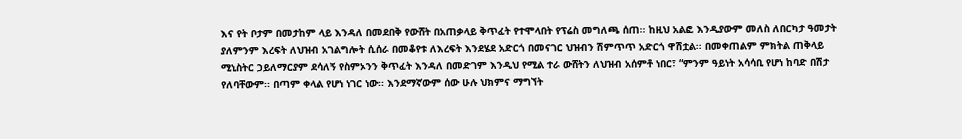እና የት ቦታም በመታከም ላይ እንዳለ በመደበቅ የውሸት በአጠቃላይ ቅጥፈት የተሞላበት የፕሬስ መግለጫ ሰጠ፡፡ ከዚህ አልፎ እንዲያውም መለስ ለበርካታ ዓመታት ያለምንም እረፍት ለህዝብ አገልግሎት ሲሰራ በመቆየቱ ለእረፍት እንደሄደ አድርጎ በመናገር ህዝብን ሽምጥጥ አድርጎ ዋሽቷል፡፡ በመቀጠልም ምክትል ጠቅላይ ሚኒስትር ኃይለማርያም ደሳለኝ የስምኦንን ቅጥፈት እንዳለ በመድገም እንዲህ የሚል ተራ ውሸትን ለህዝብ አሰምቶ ነበር፣ “ምንም ዓይነት አሳሳቢ የሆነ ከባድ በሽታ የለባቸውም፡፡ በጣም ቀላል የሆነ ነገር ነው፡፡ እንደማኛውም ሰው ሁሉ ህክምና ማግኘት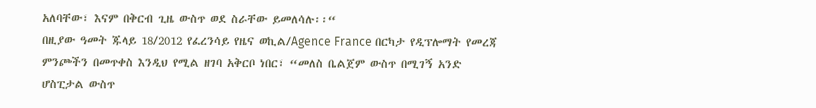አለባቸው፣ እናም በቅርብ ጊዜ ውስጥ ወደ ስራቸው ይመለሳሉ፡፡“
በዚያው ዓመት ጁላይ 18/2012 የፈረንሳይ የዜና ወኪል/Agence France በርካታ የዲፕሎማት የመረጃ ምንጮችን በመጥቀስ እንዲህ የሚል ዘገባ አቅርቦ ነበር፣ “መለስ ቤልጀም ውስጥ በሚገኝ አንድ ሆስፒታል ውስጥ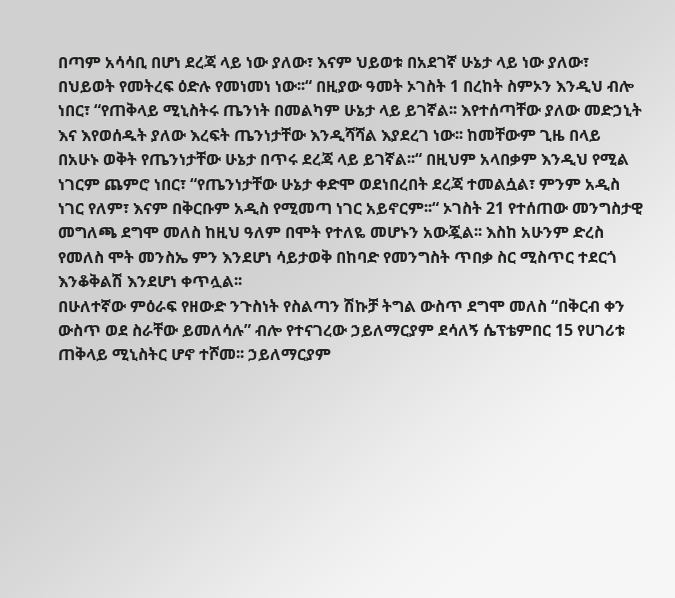በጣም አሳሳቢ በሆነ ደረጃ ላይ ነው ያለው፣ እናም ህይወቱ በአደገኛ ሁኔታ ላይ ነው ያለው፣ በህይወት የመትረፍ ዕድሉ የመነመነ ነው፡፡“ በዚያው ዓመት ኦገስት 1 በረከት ስምኦን እንዲህ ብሎ ነበር፣ “የጠቅላይ ሚኒስትሩ ጤንነት በመልካም ሁኔታ ላይ ይገኛል፡፡ እየተሰጣቸው ያለው መድኃኒት እና እየወሰዱት ያለው እረፍት ጤንነታቸው እንዲሻሻል እያደረገ ነው፡፡ ከመቸውም ጊዜ በላይ በአሁኑ ወቅት የጤንነታቸው ሁኔታ በጥሩ ደረጃ ላይ ይገኛል፡፡“ በዚህም አላበቃም እንዲህ የሚል ነገርም ጨምሮ ነበር፣ “የጤንነታቸው ሁኔታ ቀድሞ ወደነበረበት ደረጃ ተመልሷል፣ ምንም አዲስ ነገር የለም፣ እናም በቅርቡም አዲስ የሚመጣ ነገር አይኖርም፡፡“ ኦገስት 21 የተሰጠው መንግስታዊ መግለጫ ደግሞ መለስ ከዚህ ዓለም በሞት የተለዬ መሆኑን አውጇል፡፡ እስከ አሁንም ድረስ የመለስ ሞት መንስኤ ምን እንደሆነ ሳይታወቅ በከባድ የመንግስት ጥበቃ ስር ሚስጥር ተደርጎ እንቆቅልሽ እንደሆነ ቀጥሏል፡፡
በሁለተኛው ምዕራፍ የዘውድ ንጉስነት የስልጣን ሽኩቻ ትግል ውስጥ ደግሞ መለስ “በቅርብ ቀን ውስጥ ወደ ስራቸው ይመለሳሉ” ብሎ የተናገረው ኃይለማርያም ደሳለኝ ሴፕቴምበር 15 የሀገሪቱ ጠቅላይ ሚኒስትር ሆኖ ተሾመ፡፡ ኃይለማርያም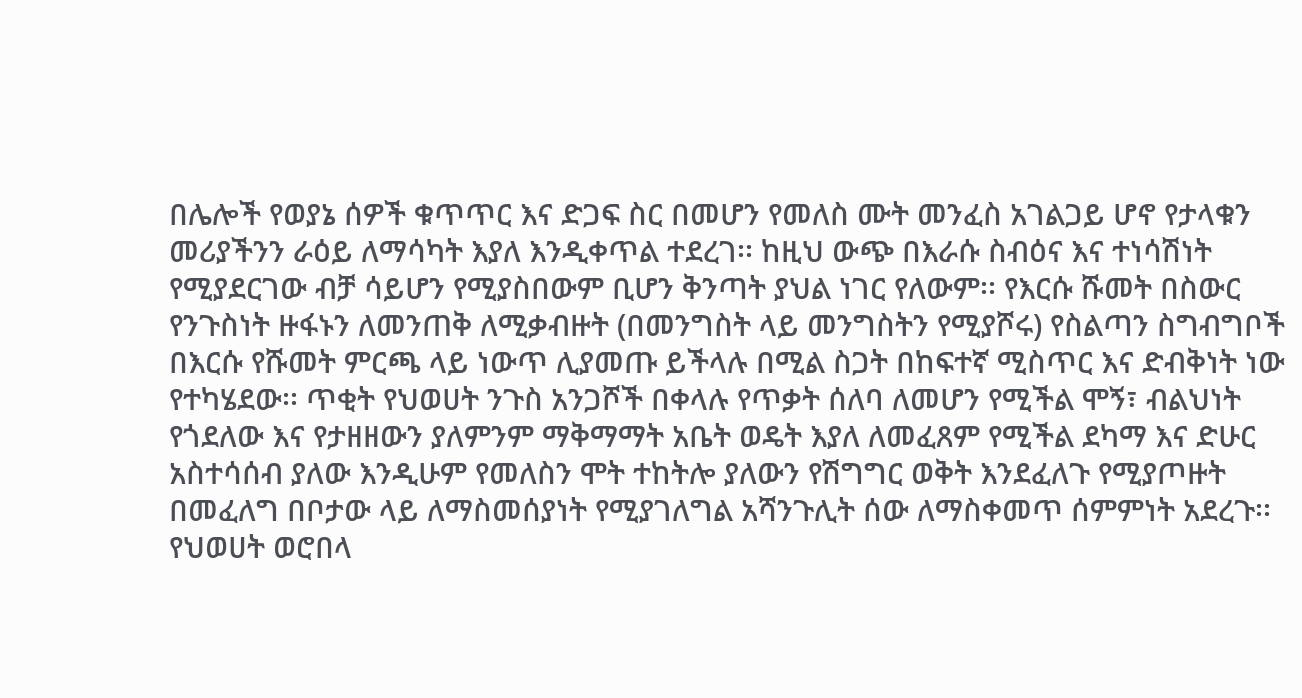በሌሎች የወያኔ ሰዎች ቁጥጥር እና ድጋፍ ስር በመሆን የመለስ ሙት መንፈስ አገልጋይ ሆኖ የታላቁን መሪያችንን ራዕይ ለማሳካት እያለ እንዲቀጥል ተደረገ፡፡ ከዚህ ውጭ በእራሱ ስብዕና እና ተነሳሽነት የሚያደርገው ብቻ ሳይሆን የሚያስበውም ቢሆን ቅንጣት ያህል ነገር የለውም፡፡ የእርሱ ሹመት በስውር የንጉስነት ዙፋኑን ለመንጠቅ ለሚቃብዙት (በመንግስት ላይ መንግስትን የሚያሾሩ) የስልጣን ስግብግቦች በእርሱ የሹመት ምርጫ ላይ ነውጥ ሊያመጡ ይችላሉ በሚል ስጋት በከፍተኛ ሚስጥር እና ድብቅነት ነው የተካሄደው፡፡ ጥቂት የህወሀት ንጉስ አንጋሾች በቀላሉ የጥቃት ሰለባ ለመሆን የሚችል ሞኝ፣ ብልህነት የጎደለው እና የታዘዘውን ያለምንም ማቅማማት አቤት ወዴት እያለ ለመፈጸም የሚችል ደካማ እና ድሁር አስተሳሰብ ያለው እንዲሁም የመለስን ሞት ተከትሎ ያለውን የሽግግር ወቅት እንደፈለጉ የሚያጦዙት በመፈለግ በቦታው ላይ ለማስመሰያነት የሚያገለግል አሻንጉሊት ሰው ለማስቀመጥ ሰምምነት አደረጉ፡፡ የህወሀት ወሮበላ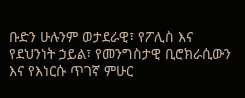ቡድን ሁሉንም ወታደራዊ፣ የፖሊስ እና የደህንነት ኃይል፣ የመንግስታዊ ቢሮክራሲውን እና የእነርሱ ጥገኛ ምሁር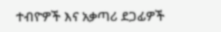ተብዮዎች እና አቃጣሪ ደጋፊዎች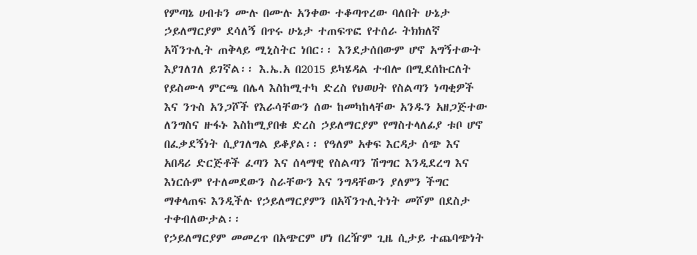የምጣኔ ሀብቱን ሙሉ በሙሉ አንቀው ተቆጣጥረው ባለበት ሁኔታ ኃይለማርያም ደሳለኝ በጥሩ ሁኔታ ተጠፍጥፎ የተሰራ ትክክለኛ አሻንጉሊት ጠቅላይ ሚኒስትር ነበር፡፡ እንደታሰበውም ሆኖ አግኝተውት እያገለገለ ይገኛል፡፡ እ.ኤ.አ በ2015 ይካሄዳል ተብሎ በሚደሰኩርለት የይስሙላ ምርጫ በሌላ እስከሚተካ ድረስ የህወሀት የስልጣን ነጣቂዎች እና ንጉስ አንጋሾች የእራሳቸውን ሰው ከመካከላቸው አንዱን አዘጋጅተው ለንግስና ዙፋኑ እስከሚያበቁ ድረስ ኃይለማርያም የማስተላለፊያ ቱቦ ሆኖ በፈቃደኝነት ሲያገለግል ይቆያል፡፡ የዓለም አቀፍ እርዳታ ሰጭ እና አበዳሪ ድርጅቶች ፈጣን እና ሰላማዊ የስልጣን ሽግግር እንዲደረግ እና እነርሱም የተለመደውን ስራቸውን እና ንግዳቸውን ያለምን ችግር ማቀላጠፍ እንዲችሉ የኃይለማርያምን በአሻንጉሊትነት መሾም በደስታ ተቀብለውታል፡፡
የኃይለማርያም መመረጥ በአጭርም ሆነ በረዥም ጊዜ ሲታይ ተጨባጭነት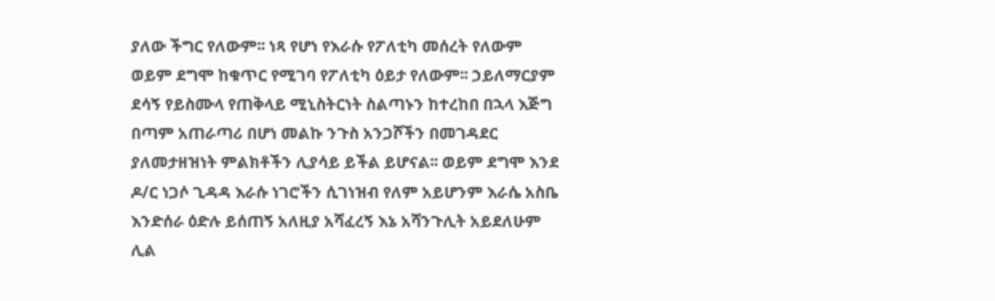ያለው ችግር የለውም፡፡ ነጻ የሆነ የእራሱ የፖለቲካ መሰረት የለውም ወይም ደግሞ ከቁጥር የሚገባ የፖለቲካ ዕይታ የለውም፡፡ ኃይለማርያም ደሳኝ የይስሙላ የጠቅላይ ሚኒስትርነት ስልጣኑን ከተረከበ በኋላ እጅግ በጣም አጠራጣሪ በሆነ መልኩ ንጉስ አንጋሾችን በመገዳደር ያለመታዘዝነት ምልክቶችን ሊያሳይ ይችል ይሆናል፡፡ ወይም ደግሞ እንደ ዶ/ር ነጋሶ ጊዳዳ እራሱ ነገሮችን ሲገነዝብ የለም አይሆንም እራሴ አስቤ እንድሰራ ዕድሉ ይሰጠኝ አለዚያ አሻፈረኝ እኔ አሻንጉሊት አይደለሁም ሊል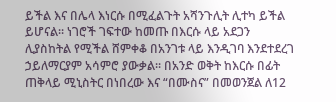ይችል እና በሌላ እነርሱ በሚፈልጉት አሻንጉሊት ሊተካ ይችል ይሆናል፡፡ ነገሮች ገፍተው ከመጡ በእርሱ ላይ አደጋን ሊያስከትል የሚችል ሸምቀቆ በአንገቱ ላይ እንዲገባ እንደተደረገ ኃይለማርያም አሳምሮ ያውቃል፡፡ በአንድ ወቅት ከእርሱ በፊት ጠቅላይ ሚኒስትር በነበረው እና “በሙስና” በመወንጀል ለ12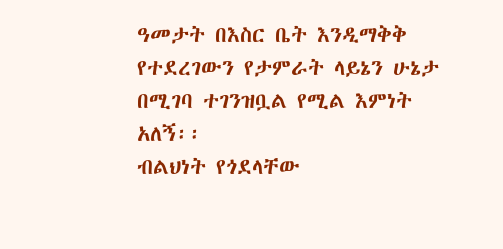ዓመታት በእስር ቤት እንዲማቅቅ የተደረገውን የታምራት ላይኔን ሁኔታ በሚገባ ተገንዝቧል የሚል እምነት አለኝ፡፡
ብልህነት የጎደላቸው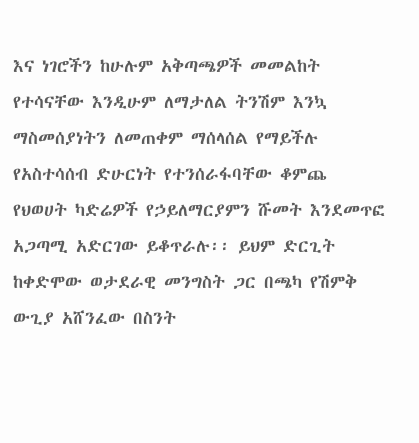እና ነገሮችን ከሁሉም አቅጣጫዎች መመልከት የተሳናቸው እንዲሁም ለማታለል ትንሽም እንኳ ማስመሰያነትን ለመጠቀም ማሰላሰል የማይችሉ የአስተሳሰብ ድሁርነት የተንሰራፋባቸው ቆምጨ የህወሀት ካድሬዎች የኃይለማርያምን ሹመት እንደመጥፎ አጋጣሚ አድርገው ይቆጥራሉ፡፡ ይህም ድርጊት ከቀድሞው ወታደራዊ መንግስት ጋር በጫካ የሽምቅ ውጊያ አሸንፈው በስንት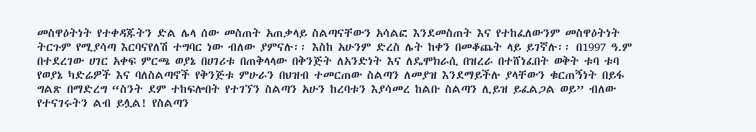መስዋዕትነት የተቀዳጁትን ድል ሌላ ሰው መስጠት አጠቃላይ ስልጣናቸውን አሳልፎ እንደመስጠት እና የተከፈለውንም መስዋዕትነት ትርጉም የሚያሳጣ እርባናየለሽ ተግባር ነው ብለው ያምናሉ፡፡ እስከ አሁንም ድረስ ሌት ከቀን በመቆጨት ላይ ይገኛሉ፡፡ በ1997 ዓ.ም በተደረገው ሀገር አቀፍ ምርጫ ወያኔ በሀገሪቱ በጠቅላላው በቅንጅት ለአንድነት እና ለዴሞክራሲ በዝረራ በተሸነፈበት ወቅት ቱባ ቱባ የወያኔ ካድሬዎች እና ባለስልጣኖች የቅንጅቱ ምሁራን በህዝብ ተመርጠው ስልጣን ለመያዝ እንደማይችሉ ያላቸውን ቁርጠኝነት በይፋ ግልጽ በማድረግ “ስንት ደም ተከፍሎበት የተገኘን ስልጣን አሁን ከረባቱን እያሳመረ ከልቡ ስልጣን ሊይዝ ይፈልጋል ወይ” ብለው የተናገሩትን ልብ ይሏል! የስልጣን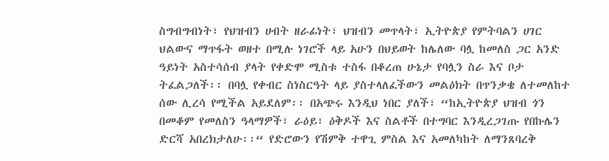ስግብግብነት፣ የህዝብን ሀብት ዘራፊነት፣ ህዝብን መጥላት፣ ኢትዮጵያ የምትባልን ሀገር ህልውና ማጥፋት ወዘተ በሚሉ ነገሮች ላይ አሁን በህይወት ከሌለው ባሏ ከመለስ ጋር አንድ ዓይነት አስተሳሰብ ያላት የቀድሞ ሚስቱ ተስፋ በቆረጠ ሁኔታ የባሏን ስራ እና ቦታ ትፈልጋለች፡፡ በባሏ የቀብር ስነስርዓት ላይ ያስተላለፈችውን መልዕክት በጥንቃቄ ለተመለከተ ሰው ሊረሳ የሚችል አይደለም፡፡ በአጭሩ እንዲህ ነበር ያለች፣ “ከኢትዮጵያ ህዝብ ጎን በመቆም የመለስን ዓላማዎች፣ ራዕይ፣ ዕቅዶች እና ስልቶች በተግባር እንዲረጋገጡ የበኩሌን ድርሻ አበረክታለሁ፡፡“ የድሮውን የሽምቅ ተዋጊ ምስል እና አመለካከት ለማንጸባረቅ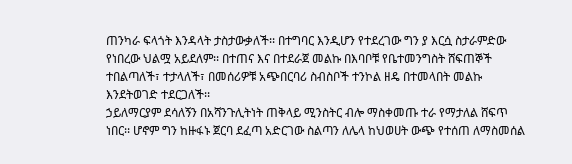ጠንካራ ፍላጎት እንዳላት ታስታውቃለች፡፡ በተግባር እንዲሆን የተደረገው ግን ያ እርሷ ስታራምድው የነበረው ህልሟ አይደለም፡፡ በተጠና እና በተደራጀ መልኩ በእባቦቹ የቤተመንግስት ሸፍጠኞች ተበልጣለች፣ ተታላለች፣ በመሰሪዎቹ አጭበርባሪ ስብስቦች ተንኮል ዘዴ በተመላበት መልኩ እንደትወገድ ተደርጋለች፡፡
ኃይለማርያም ደሳለኝን በአሻንጉሊትነት ጠቅላይ ሚንስትር ብሎ ማስቀመጡ ተራ የማታለል ሸፍጥ ነበር፡፡ ሆኖም ግን ከዙፋኑ ጀርባ ደፈጣ አድርገው ስልጣን ለሌላ ከህወሀት ውጭ የተሰጠ ለማስመሰል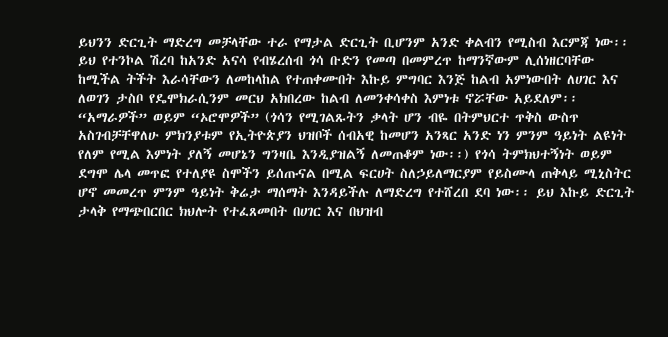ይህንን ድርጊት ማድረግ መቻላቸው ተራ የማታል ድርጊት ቢሆንም አንድ ቀልብን የሚስብ እርምጃ ነው፡፡ ይህ የተንኮል ሽረባ ከአንድ አናሳ የብሄረሰብ ጎሳ ቡድን የመጣ በመምረጥ ከማንኛውም ሊሰነዘርባቸው ከሚችል ትችት እራሳቸውን ለመከላከል የተጠቀሙበት እኩይ ምግባር እንጅ ከልብ አምነውበት ለሀገር እና ለወገን ታስቦ የዴሞክራሲንም መርህ አክበረው ከልብ ለመንቀሳቀስ እምነቱ ኖሯቸው አይደለም፡፡ “አማራዎች” ወይም “ኦሮሞዎች” (ጎሳን የሚገልጹትን ቃላት ሆን ብዬ በትምህርተ ጥቅስ ውስጥ አስገብቻቸዋለሁ ምክንያቱም የኢትዮጵያን ህዝቦች ሰብአዊ ከመሆን አንጻር አንድ ነን ምንም ዓይነት ልዩነት የለም የሚል እምነት ያለኝ መሆኔን ግንዛቤ እንዲያዝልኝ ለመጠቆም ነው፡፡) የጎሳ ትምክህተኝነት ወይም ደግሞ ሌላ መጥፎ የተለያዩ ስሞችን ይሰጡናል በሚል ፍርሀት ስለኃይለማርያም የይስሙላ ጠቅላይ ሚኒስትር ሆኖ መመረጥ ምንም ዓይነት ቅሬታ ማሰማት እንዳይችሉ ለማድረግ የተሸረበ ደባ ነው፡፡ ይህ እኩይ ድርጊት ታላቅ የማጭበርበር ክህሎት የተፈጸመበት በሀገር እና በህዝብ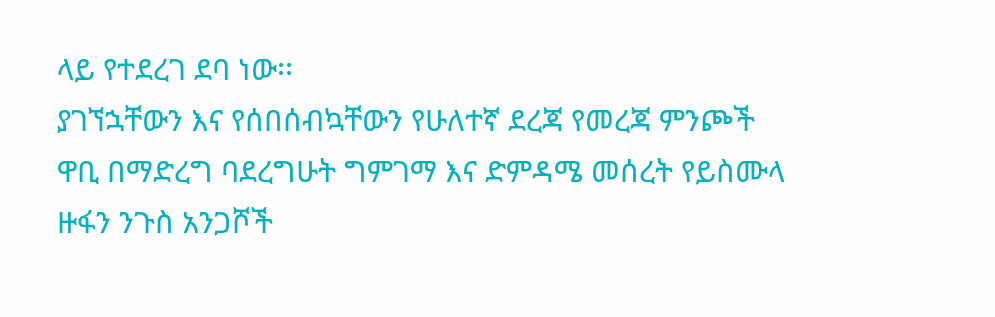ላይ የተደረገ ደባ ነው፡፡
ያገኘኋቸውን እና የሰበሰብኳቸውን የሁለተኛ ደረጃ የመረጃ ምንጮች ዋቢ በማድረግ ባደረግሁት ግምገማ እና ድምዳሜ መሰረት የይስሙላ ዙፋን ንጉስ አንጋሾች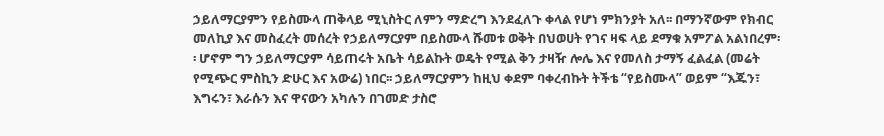ኃይለማርያምን የይስሙላ ጠቅላይ ሚኒስትር ለምን ማድረግ እንደፈለጉ ቀላል የሆነ ምክንያት አለ፡፡ በማንኛውም የክብር መለኪያ እና መስፈረት መሰረት የኃይለማርያም በይስሙላ ሹመቱ ወቅት በህወሀት የገና ዛፍ ላይ ደማቁ አምፖል አልነበረም፡፡ ሆኖም ግን ኃይለማርያም ሳይጠሩት አቤት ሳይልኩት ወዴት የሚል ቅን ታዛዥ ሎሌ እና የመለስ ታማኝ ፈልፈል (መሬት የሚጭር ምስኪን ድሁር እና አውሬ) ነበር፡፡ ኃይለማርያምን ከዚህ ቀደም ባቀረብኩት ትችቴ “የይስሙላ” ወይም “እጁን፣ እግሩን፣ እራሱን እና ዋናውን አካሉን በገመድ ታስሮ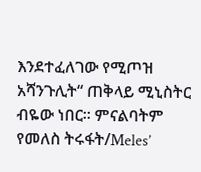እንደተፈለገው የሚጦዝ አሻንጉሊት“ ጠቅላይ ሚኒስትር ብዬው ነበር፡፡ ምናልባትም የመለስ ትሩፋት/Meles’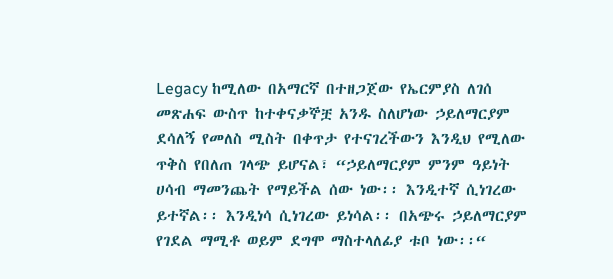Legacy ከሚለው በአማርኛ በተዘጋጀው የኤርምያስ ለገሰ መጽሐፍ ውስጥ ከተቀናቃኞቿ አንዱ ስለሆነው ኃይለማርያም ደሳለኝ የመለስ ሚስት በቀጥታ የተናገረችውን እንዲህ የሚለው ጥቅስ የበለጠ ገላጭ ይሆናል፣ “ኃይለማርያም ምንም ዓይነት ሀሳብ ማመንጨት የማይችል ሰው ነው፡፡ እንዲተኛ ሲነገረው ይተኛል፡፡ እንዲነሳ ሲነገረው ይነሳል፡፡ በአጭሩ ኃይለማርያም የገደል ማሚቶ ወይም ደግሞ ማስተላለፊያ ቱቦ ነው፡፡“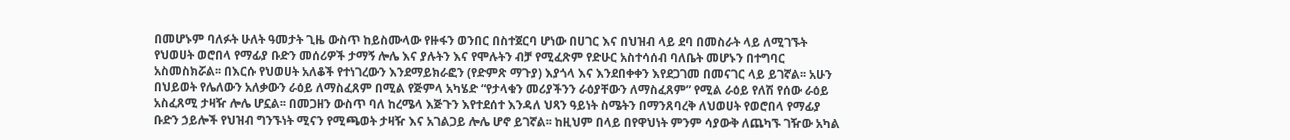በመሆኑም ባለፉት ሁለት ዓመታት ጊዜ ውስጥ ከይስሙላው የዙፋን ወንበር በስተጀርባ ሆነው በሀገር እና በህዝብ ላይ ደባ በመስራት ላይ ለሚገኙት የህወሀት ወሮበላ የማፊያ ቡድን መሰሪዎች ታማኝ ሎሌ እና ያሉትን እና የሞሉትን ብቻ የሚፈጽም የድሁር አስተሳሰብ ባለቤት መሆኑን በተግባር አስመስክሯል፡፡ በእርሱ የህወሀት አለቆች የተነገረውን እንደማይክራፎን (የድምጽ ማጉያ) እያጎላ እና እንደበቀቀን እየደጋገመ በመናገር ላይ ይገኛል፡፡ አሁን በህይወት የሌለውን አለቃውን ራዕይ ለማስፈጸም በሚል የጅምላ አካሄድ “የታላቁን መሪያችንን ራዕያቸውን ለማስፈጸም” የሚል ራዕይ የለሽ የሰው ራዕይ አስፈጸሚ ታዛዥ ሎሌ ሆኗል፡፡ በመጋዘን ውስጥ ባለ ከረሜላ እጅጉን እየተደሰተ እንዳለ ህጻን ዓይነት ስሜትን በማንጸባረቅ ለህወሀት የወሮበላ የማፊያ ቡድን ኃይሎች የህዝብ ግንኙነት ሚናን የሚጫወት ታዛዥ እና አገልጋይ ሎሌ ሆኖ ይገኛል፡፡ ከዚህም በላይ በየዋህነት ምንም ሳያውቅ ለጨካኙ ገዥው አካል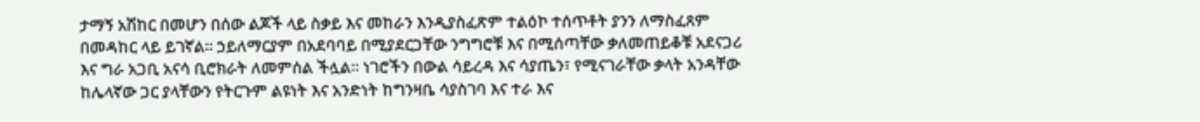ታማኝ አሽከር በመሆን በሰው ልጆች ላይ ስቃይ እና መከራን እንዲያስፈጽም ተልዕኮ ተሰጥቶት ያንን ለማስፈጸም በመዳከር ላይ ይገኛል፡፡ ኃይለማርያም በአደባባይ በሚያደርጋቸው ንግግሮቹ እና በሚሰጣቸው ቃለመጠይቆቹ አደናጋሪ እና ግራ አጋቢ አናሳ ቢሮክራት ለመምሰል ችሏል፡፡ ነገሮችን በውል ሳይረዳ እና ሳያጤን፣ የሚናገራቸው ቃላት አንዳቸው ከሌላኛው ጋር ያላቸውን የትርጉም ልዩነት እና አንድነት ከግንዛቤ ሳያስገባ እና ተራ እና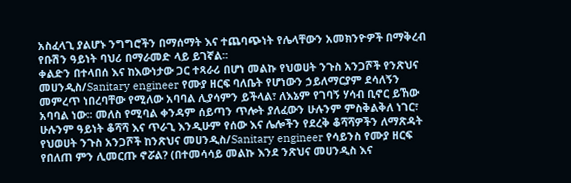አስፈላጊ ያልሆኑ ንግግሮችን በማሰማት እና ተጨባጭነት የሌላቸውን አመክንዮዎች በማቅረብ የቡሽን ዓይነት ባህሪ በማራመድ ላይ ይገኛል፡፡
ቀልድን በተላበሰ እና ከእውነታው ጋር ተጻራሪ በሆነ መልኩ የህወሀት ንጉስ አንጋሾች የንጽህና መሀንዲስ/Sanitary engineer የሙያ ዘርፍ ባለቤት የሆነውን ኃይለማርያም ደሳለኝን መምረጥ ነበረባቸው የሚለው አባባል ሊያሳምን ይችላል፣ ለእኔም የገባኝ ሃሳብ ቢኖር ይኸው አባባል ነው፡፡ መለስ የሚባል ቀንዳም ሰይጣን ጥሎት ያለፈውን ሁሉንም ምስቅልቅለ ነገር፣ ሁሉንም ዓይነት ቆሻሻ እና ጥራጊ እንዲሁም የሰው እና ሌሎችን የደረቅ ቆሻሻዎችን ለማጽዳት የህወሀት ንጉስ አንጋሾች ከንጽህና መሀንዲስ/Sanitary engineer የሳይንስ የሙያ ዘርፍ የበለጠ ምን ሊመርጡ ኖሯል? (በተመሳሳይ መልኩ እንደ ንጽህና መሀንዲስ እና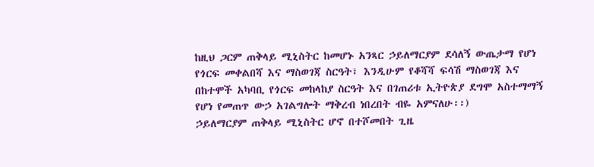ከዚህ ጋርም ጠቅላይ ሚኒስትር ከመሆኑ አንጻር ኃይለማርያም ደሳለኝ ውጤታማ የሆነ የጎርፍ መቀልበሻ እና ማስወገጃ ስርዓት፣ እንዲሁም የቆሻሻ ፍሳሽ ማስወገጃ እና በከተሞች አካባቢ የጎርፍ መከላከያ ስርዓት እና በገጠሪቱ ኢትዮጵያ ደግሞ አስተማማኝ የሆነ የመጠጥ ውኃ አገልግሎት ማቅረብ ነበረበት ብዬ አምናለሁ፡፡)
ኃይለማርያም ጠቅላይ ሚኒስትር ሆኖ በተሾመበት ጊዜ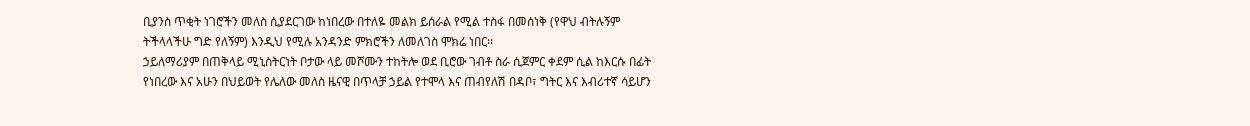ቢያንስ ጥቂት ነገሮችን መለስ ሲያደርገው ከነበረው በተለዬ መልክ ይሰራል የሚል ተስፋ በመሰነቅ (የዋህ ብትሉኝም ትችላላችሁ ግድ የለኝም) እንዲህ የሚሉ አንዳንድ ምክሮችን ለመለገስ ሞክሬ ነበር፡፡
ኃይለማሪያም በጠቅላይ ሚኒስትርነት ቦታው ላይ መሾሙን ተከትሎ ወደ ቢሮው ገብቶ ስራ ሲጀምር ቀደም ሲል ከእርሱ በፊት የነበረው እና አሁን በህይወት የሌለው መለስ ዜናዊ በጥላቻ ኃይል የተሞላ እና ጠብየለሽ በዳቦ፣ ግትር እና እብሪተኛ ሳይሆን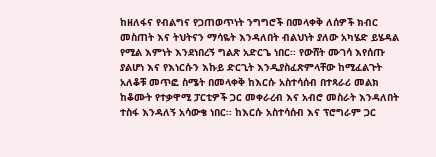ከዘለፋና የብልግና የጋጠወጥነት ንግግሮች በመላቀቅ ለሰዎች ክብር መስጠት እና ትህትናን ማሳዬት እንዳለበት ብልህነት ያለው አካሄድ ይሄዳል የሚል እምነት እንደነበረኝ ግልጽ አድርጌ ነበር፡፡ የውሸት ሙገሳ እየሰጡ ያልሆነ እና የእነርሱን እኩይ ድርጊት እንዲያስፈጽምላቸው ከሚፈልጉት አለቆቹ መጥፎ ስሜት በመላቀቅ ከእርሱ አስተሳሰብ በተጻራሪ መልክ ከቆሙት የተቃዋሚ ፓርቲዎች ጋር መቀራረብ እና አብሮ መስራት እንዳለበት ተስፋ እንዳለኝ አሳውቄ ነበር፡፡ ከእርሱ አስተሳሰብ እና ፕሮግራም ጋር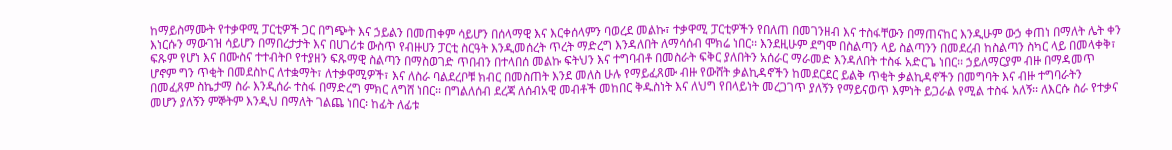ከማይስማሙት የተቃዋሚ ፓርቲዎች ጋር በግጭት እና ኃይልን በመጠቀም ሳይሆን በሰላማዊ እና እርቀሰላምን ባወረደ መልኩ፣ ተቃዋሚ ፓርቲዎችን የበለጠ በመገንዘብ እና ተስፋቸውን በማጠናከር እንዲሁም ውኃ ቀጠነ በማለት ሌት ቀን እነርሱን ማውገዝ ሳይሆን በማበረታታት እና በሀገሪቱ ውስጥ የብዙሀን ፓርቲ ስርዓት እንዲመሰረት ጥረት ማድረግ እንዳለበት ለማሳሰብ ሞክሬ ነበር፡፡ እንደዚሁም ደግሞ በስልጣን ላይ ስልጣንን በመደረብ ከስልጣን ስካር ላይ በመላቀቅ፣ ፍጹም የሆነ እና በሙስና ተተብትቦ የተያዘን ፍጹማዊ ስልጣን በማስወገድ ጥበብን በተላበሰ መልኩ ፍትህን እና ተግባብቶ በመስራት ፍቅር ያለበትን አሰራር ማራመድ እንዳለበት ተስፋ አድርጌ ነበር፡፡ ኃይለማርያም ብዙ በማዳመጥ ሆኖም ግን ጥቂት በመደስኮር ለተቋማት፣ ለተቃዋሚዎች፣ እና ለስራ ባልደረቦቹ ክብር በመስጠት እንደ መለስ ሁሉ የማይፈጸሙ ብዙ የውሸት ቃልኪዳኖችን ከመደርደር ይልቅ ጥቂት ቃልኪዳኖችን በመግባት እና ብዙ ተግባራትን በመፈጸም ስኬታማ ስራ እንዲሰራ ተስፋ በማድረግ ምክር ለግሸ ነበር፡፡ በግልለሰብ ደረጃ ለሰብአዊ መብቶች መከበር ቅዱስነት እና ለህግ የበላይነት መረጋገጥ ያለኝን የማይናወጥ እምነት ይጋራል የሚል ተስፋ አለኝ፡፡ ለእርሱ ስራ የተቃና መሆን ያለኝን ምኞትም እንዲህ በማለት ገልጨ ነበር፡ ከፊት ለፊቱ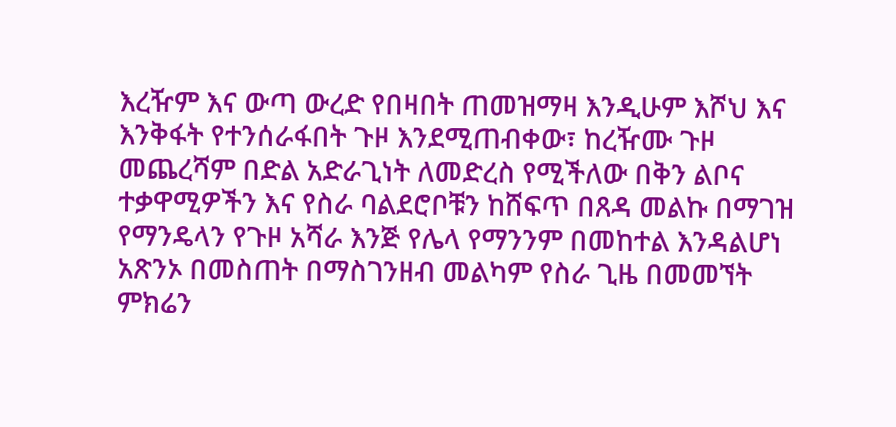እረዥም እና ውጣ ውረድ የበዛበት ጠመዝማዛ እንዲሁም እሾህ እና እንቅፋት የተንሰራፋበት ጉዞ እንደሚጠብቀው፣ ከረዥሙ ጉዞ መጨረሻም በድል አድራጊነት ለመድረስ የሚችለው በቅን ልቦና ተቃዋሚዎችን እና የስራ ባልደሮቦቹን ከሸፍጥ በጸዳ መልኩ በማገዝ የማንዴላን የጉዞ አሻራ እንጅ የሌላ የማንንም በመከተል እንዳልሆነ አጽንኦ በመስጠት በማስገንዘብ መልካም የስራ ጊዜ በመመኘት ምክሬን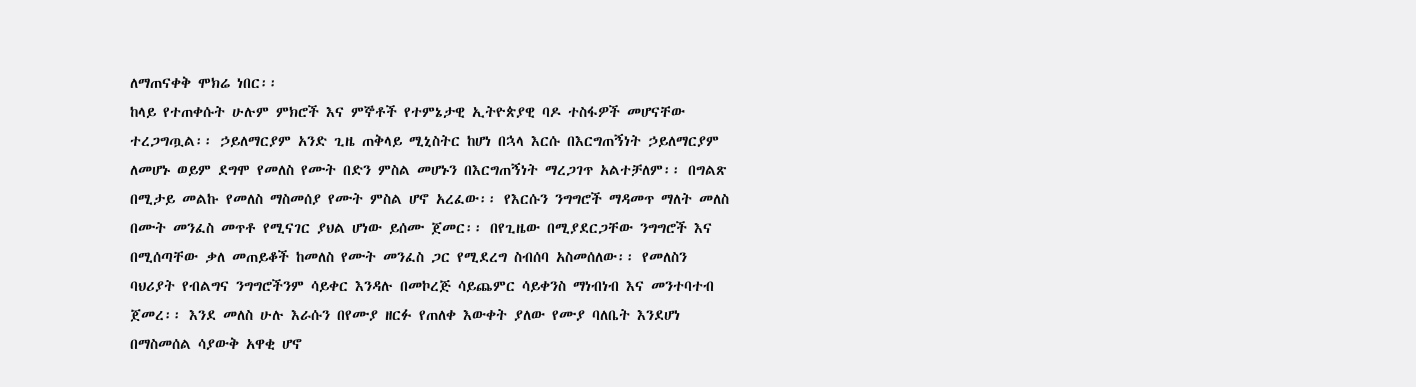ለማጠናቀቅ ሞክሬ ነበር፡፡
ከላይ የተጠቀሱት ሁሉም ምክሮች እና ምኞቶች የተምኔታዊ ኢትዮጵያዊ ባዶ ተስፋዎች መሆናቸው ተረጋግጧል፡፡ ኃይለማርያም አንድ ጊዜ ጠቅላይ ሚኒስትር ከሆነ በኋላ እርሱ በእርግጠኝነት ኃይለማርያም ለመሆኑ ወይም ደግሞ የመለስ የሙት በድን ምስል መሆኑን በእርግጠኝነት ማረጋገጥ አልተቻለም፡፡ በግልጽ በሚታይ መልኩ የመለስ ማስመሰያ የሙት ምስል ሆኖ አረፈው፡፡ የእርሱን ንግግሮች ማዳመጥ ማለት መለስ በሙት መንፈስ መጥቶ የሚናገር ያህል ሆነው ይሰሙ ጀመር፡፡ በየጊዜው በሚያደርጋቸው ንግግሮች እና በሚሰጣቸው ቃለ መጠይቆች ከመለስ የሙት መንፈስ ጋር የሚደረግ ስብሰባ አስመሰለው፡፡ የመለስን ባህሪያት የብልግና ንግግሮችንም ሳይቀር እንዳሉ በመኮረጅ ሳይጨምር ሳይቀንስ ማነብነብ እና መንተባተብ ጀመረ፡፡ እንደ መለስ ሁሉ እራሱን በየሙያ ዘርፉ የጠለቀ እውቀት ያለው የሙያ ባለቤት እንደሆነ በማስመሰል ሳያውቅ አዋቂ ሆኖ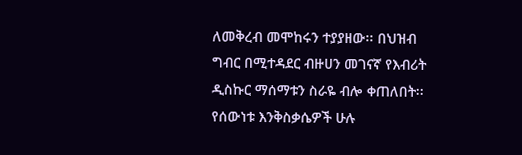ለመቅረብ መሞከሩን ተያያዘው፡፡ በህዝብ ግብር በሚተዳደር ብዙሀን መገናኛ የእብሪት ዲስኩር ማሰማቱን ስራዬ ብሎ ቀጠለበት፡፡ የሰውነቱ እንቅስቃሴዎች ሁሉ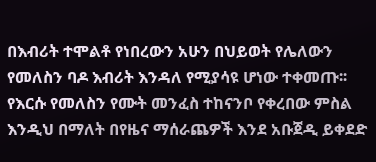በእብሪት ተሞልቶ የነበረውን አሁን በህይወት የሌለውን የመለስን ባዶ እብሪት እንዳለ የሚያሳዩ ሆነው ተቀመጡ፡፡ የእርሱ የመለስን የሙት መንፈስ ተከናንቦ የቀረበው ምስል እንዲህ በማለት በየዜና ማሰራጨዎች እንደ አቡጀዲ ይቀደድ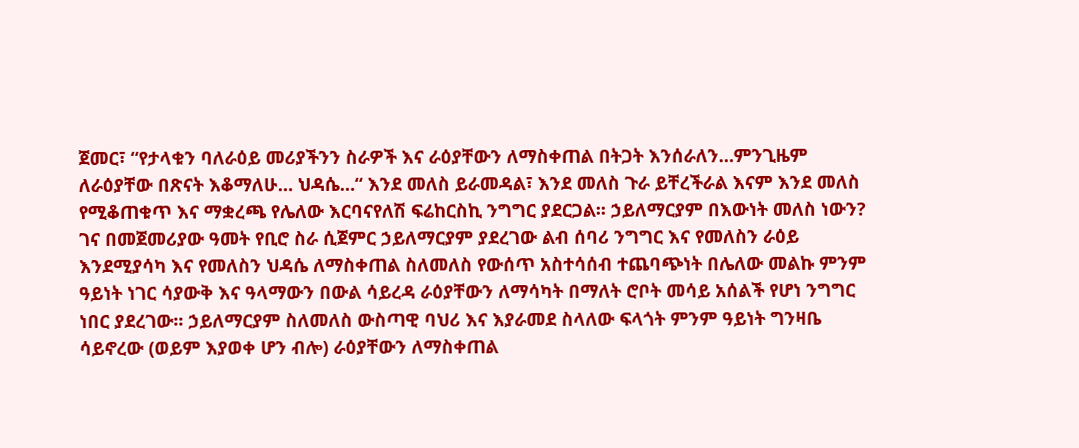ጀመር፣ “የታላቁን ባለራዕይ መሪያችንን ስራዎች እና ራዕያቸውን ለማስቀጠል በትጋት እንሰራለን…ምንጊዜም ለራዕያቸው በጽናት እቆማለሁ… ህዳሴ…“ እንደ መለስ ይራመዳል፣ እንደ መለስ ጉራ ይቸረችራል እናም እንደ መለስ የሚቆጠቁጥ እና ማቋረጫ የሌለው እርባናየለሽ ፍሬከርስኪ ንግግር ያደርጋል፡፡ ኃይለማርያም በእውነት መለስ ነውን?
ገና በመጀመሪያው ዓመት የቢሮ ስራ ሲጀምር ኃይለማርያም ያደረገው ልብ ሰባሪ ንግግር እና የመለስን ራዕይ እንደሚያሳካ እና የመለስን ህዳሴ ለማስቀጠል ስለመለስ የውሰጥ አስተሳሰብ ተጨባጭነት በሌለው መልኩ ምንም ዓይነት ነገር ሳያውቅ እና ዓላማውን በውል ሳይረዳ ራዕያቸውን ለማሳካት በማለት ሮቦት መሳይ አሰልች የሆነ ንግግር ነበር ያደረገው፡፡ ኃይለማርያም ስለመለስ ውስጣዊ ባህሪ እና እያራመደ ስላለው ፍላጎት ምንም ዓይነት ግንዛቤ ሳይኖረው (ወይም እያወቀ ሆን ብሎ) ራዕያቸውን ለማስቀጠል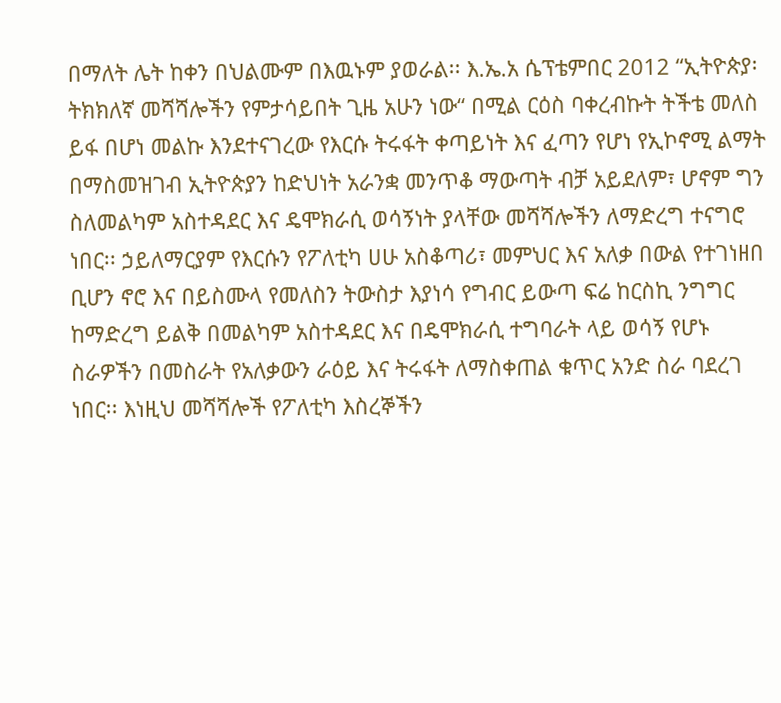በማለት ሌት ከቀን በህልሙም በእዉኑም ያወራል፡፡ እ.ኤ.አ ሴፕቴምበር 2012 “ኢትዮጵያ፡ ትክክለኛ መሻሻሎችን የምታሳይበት ጊዜ አሁን ነው“ በሚል ርዕስ ባቀረብኩት ትችቴ መለስ ይፋ በሆነ መልኩ እንደተናገረው የእርሱ ትሩፋት ቀጣይነት እና ፈጣን የሆነ የኢኮኖሚ ልማት በማስመዝገብ ኢትዮጵያን ከድህነት አራንቋ መንጥቆ ማውጣት ብቻ አይደለም፣ ሆኖም ግን ስለመልካም አስተዳደር እና ዴሞክራሲ ወሳኝነት ያላቸው መሻሻሎችን ለማድረግ ተናግሮ ነበር፡፡ ኃይለማርያም የእርሱን የፖለቲካ ሀሁ አስቆጣሪ፣ መምህር እና አለቃ በውል የተገነዘበ ቢሆን ኖሮ እና በይስሙላ የመለስን ትውስታ እያነሳ የግብር ይውጣ ፍሬ ከርስኪ ንግግር ከማድረግ ይልቅ በመልካም አስተዳደር እና በዴሞክራሲ ተግባራት ላይ ወሳኝ የሆኑ ስራዎችን በመስራት የአለቃውን ራዕይ እና ትሩፋት ለማስቀጠል ቁጥር አንድ ስራ ባደረገ ነበር፡፡ እነዚህ መሻሻሎች የፖለቲካ እስረኞችን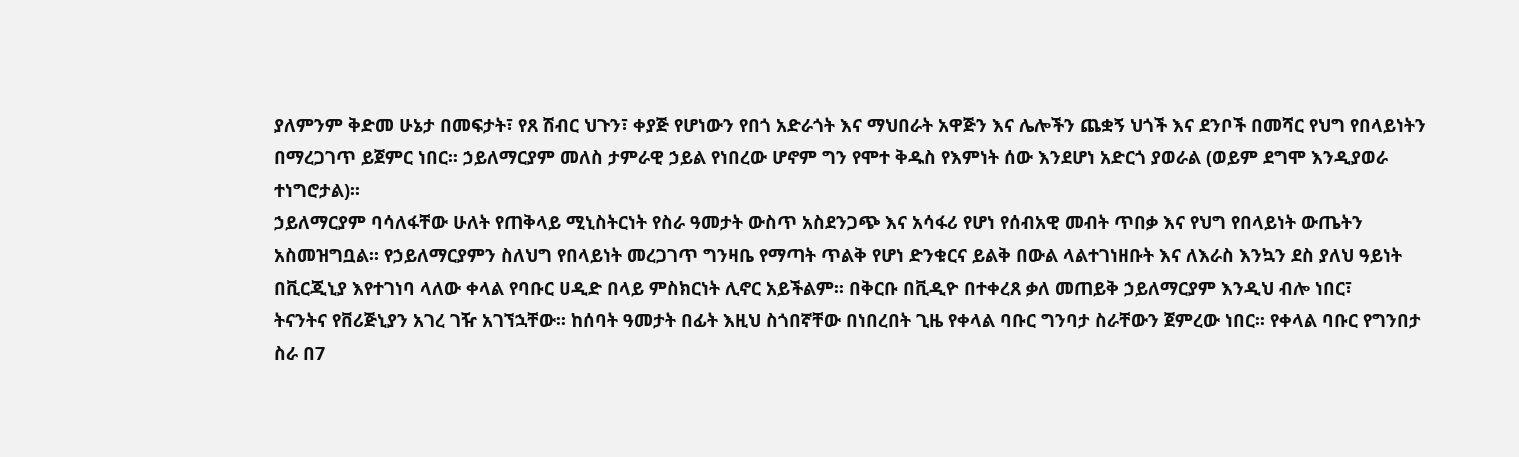ያለምንም ቅድመ ሁኔታ በመፍታት፣ የጸ ሽብር ህጉን፣ ቀያጅ የሆነውን የበጎ አድራጎት እና ማህበራት አዋጅን እና ሌሎችን ጨቋኝ ህጎች እና ደንቦች በመሻር የህግ የበላይነትን በማረጋገጥ ይጀምር ነበር፡፡ ኃይለማርያም መለስ ታምራዊ ኃይል የነበረው ሆኖም ግን የሞተ ቅዱስ የእምነት ሰው እንደሆነ አድርጎ ያወራል (ወይም ደግሞ እንዲያወራ ተነግሮታል)፡፡
ኃይለማርያም ባሳለፋቸው ሁለት የጠቅላይ ሚኒስትርነት የስራ ዓመታት ውስጥ አስደንጋጭ እና አሳፋሪ የሆነ የሰብአዊ መብት ጥበቃ እና የህግ የበላይነት ውጤትን አስመዝግቧል፡፡ የኃይለማርያምን ስለህግ የበላይነት መረጋገጥ ግንዛቤ የማጣት ጥልቅ የሆነ ድንቁርና ይልቅ በውል ላልተገነዘቡት እና ለእራስ እንኳን ደስ ያለህ ዓይነት በቪርጂኒያ እየተገነባ ላለው ቀላል የባቡር ሀዲድ በላይ ምስክርነት ሊኖር አይችልም፡፡ በቅርቡ በቪዲዮ በተቀረጸ ቃለ መጠይቅ ኃይለማርያም እንዲህ ብሎ ነበር፣
ትናንትና የቨሪጅኒያን አገረ ገዥ አገኘኋቸው፡፡ ከሰባት ዓመታት በፊት እዚህ ስጎበኛቸው በነበረበት ጊዜ የቀላል ባቡር ግንባታ ስራቸውን ጀምረው ነበር፡፡ የቀላል ባቡር የግንበታ ስራ በ7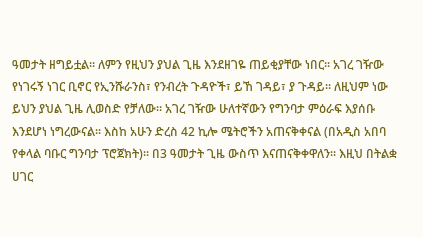ዓመታት ዘግይቷል፡፡ ለምን የዚህን ያህል ጊዜ እንደዘገዬ ጠይቂያቸው ነበር፡፡ አገረ ገዥው የነገሩኝ ነገር ቢኖር የኢንሹራንስ፣ የንብረት ጉዳዮች፣ ይኸ ገዳይ፣ ያ ጉዳይ፡፡ ለዚህም ነው ይህን ያህል ጊዜ ሊወስድ የቻለው፡፡ አገረ ገዥው ሁለተኛውን የግንባታ ምዕራፍ እያሰቡ እንደሆነ ነግረውናል፡፡ እስከ አሁን ድረስ 42 ኪሎ ሜትሮችን አጠናቅቀናል (በአዲስ አበባ የቀላል ባቡር ግንባታ ፕሮጀክት)፡፡ በ3 ዓመታት ጊዜ ውስጥ እናጠናቅቀዋለን፡፡ እዚህ በትልቋ ሀገር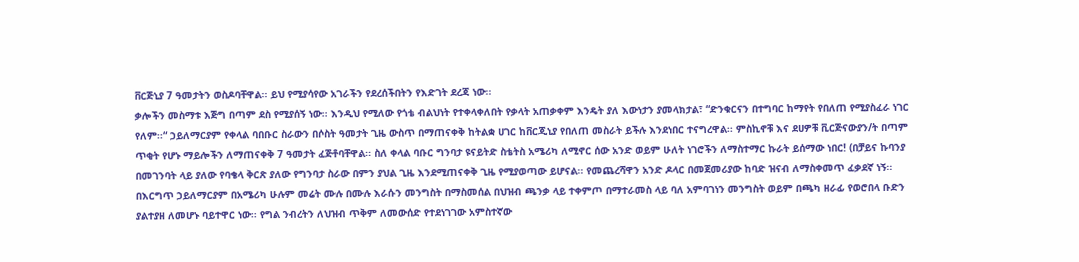ቨርጅኒያ 7 ዓመታትን ወስዶባቸዋል፡፡ ይህ የሚያሳየው አገራችን የደረሰችበትን የእድገት ደረጃ ነው፡፡
ቃሎችን መስማቱ እጅግ በጣም ደስ የሚያሰኝ ነው፡፡ እንዲህ የሚለው የጎቴ ብልህነት የተቀላቀለበት የቃላት አጠቃቀም እንዴት ያለ እውነታን ያመላክታል፣ “ድንቁርናን በተግባር ከማየት የበለጠ የሚያስፈራ ነገር የለም፡፡“ ኃይለማርያም የቀላል ባበቡር ስራውን በሶስት ዓመታት ጊዜ ውስጥ በማጠናቀቅ ከትልቋ ሀገር ከቨርጂኒያ የበለጠ መስራት ይችሉ እንደነበር ተናግረዋል፡፡ ምስኪኖቹ እና ደሀዎቹ ቪርጅናውያን/ት በጣም ጥቂት የሆኑ ማይሎችን ለማጠናቀቅ 7 ዓመታት ፈጅቶባቸዋል፡፡ ስለ ቀላል ባቡር ግንባታ ዩናይትድ ስቴትስ አሜሪካ ለሚኖር ሰው አንድ ወይም ሁለት ነገሮችን ለማስተማር ኩራት ይሰማው ነበር! (በቻይና ኩባንያ በመገንባት ላይ ያለው የባቄላ ቅርጽ ያለው የግንባታ ስራው በምን ያህል ጊዜ እንደሚጠናቀቅ ጊዜ የሚያወጣው ይሆናል፡፡ የመጨረሻዋን አንድ ዶላር በመጀመሪያው ከባድ ዝናብ ለማስቀመጥ ፈቃደኛ ነኝ፡፡
በእርግጥ ኃይለማርያም በአሜሪካ ሁሉም መሬት ሙሉ በሙሉ እራሱን መንግስት በማስመሰል በህዝብ ጫንቃ ላይ ተቀምጦ በማተራመስ ላይ ባለ አምባገነን መንግስት ወይም በጫካ ዘራፊ የወሮበላ ቡድን ያልተያዘ ለመሆኑ ባይተዋር ነው፡፡ የግል ንብረትን ለህዝብ ጥቅም ለመውሰድ የተደነገገው አምስተኛው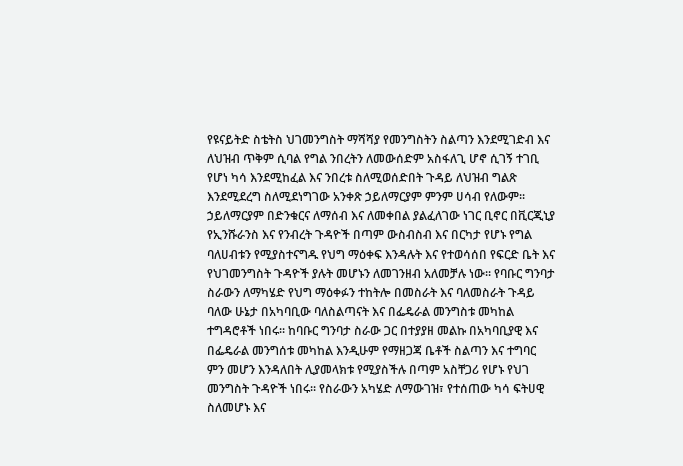የዩናይትድ ስቴትስ ህገመንግስት ማሻሻያ የመንግስትን ስልጣን እንደሚገድብ እና ለህዝብ ጥቅም ሲባል የግል ንበረትን ለመውሰድም አስፋለጊ ሆኖ ሲገኝ ተገቢ የሆነ ካሳ እንደሚከፈል እና ንበረቱ ስለሚወሰድበት ጉዳይ ለህዝብ ግልጽ እንደሚደረግ ስለሚደነግገው አንቀጽ ኃይለማርያም ምንም ሀሳብ የለውም፡፡ ኃይለማርያም በድንቁርና ለማሰብ እና ለመቀበል ያልፈለገው ነገር ቢኖር በቪርጂኒያ የኢንሹራንስ እና የንብረት ጉዳዮች በጣም ውስብስብ እና በርካታ የሆኑ የግል ባለሀብቱን የሚያስተናግዱ የህግ ማዕቀፍ እንዳሉት እና የተወሳሰበ የፍርድ ቤት እና የህገመንግስት ጉዳዮች ያሉት መሆኑን ለመገንዘብ አለመቻሉ ነው፡፡ የባቡር ግንባታ ስራውን ለማካሄድ የህግ ማዕቀፉን ተከትሎ በመስራት እና ባለመስራት ጉዳይ ባለው ሁኔታ በአካባቢው ባለስልጣናት እና በፌዴራል መንግስቱ መካከል ተግዳሮቶች ነበሩ፡፡ ከባቡር ግንባታ ስራው ጋር በተያያዘ መልኩ በአካባቢያዊ እና በፌዴራል መንግሰቱ መካከል እንዲሁም የማዘጋጃ ቤቶች ስልጣን እና ተግባር ምን መሆን እንዳለበት ሊያመላክቱ የሚያስችሉ በጣም አስቸጋሪ የሆኑ የህገ መንግስት ጉዳዮች ነበሩ፡፡ የስራውን አካሄድ ለማውገዝ፣ የተሰጠው ካሳ ፍትሀዊ ስለመሆኑ እና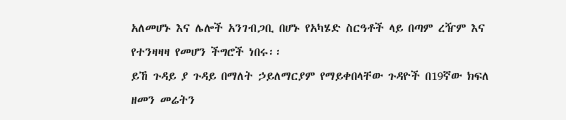አለመሆኑ እና ሌሎች አንገብጋቢ በሆኑ የአካሄድ ስርዓቶች ላይ በጣም ረዥም እና የተንዛዛዛ የመሆን ችግሮች ነበሩ፡፡
ይኸ ጉዳይ ያ ጉዳይ በማለት ኃይለማርያም የማይቀበላቸው ጉዳዮች በ19ኛው ክፍለ ዘመን መሬትን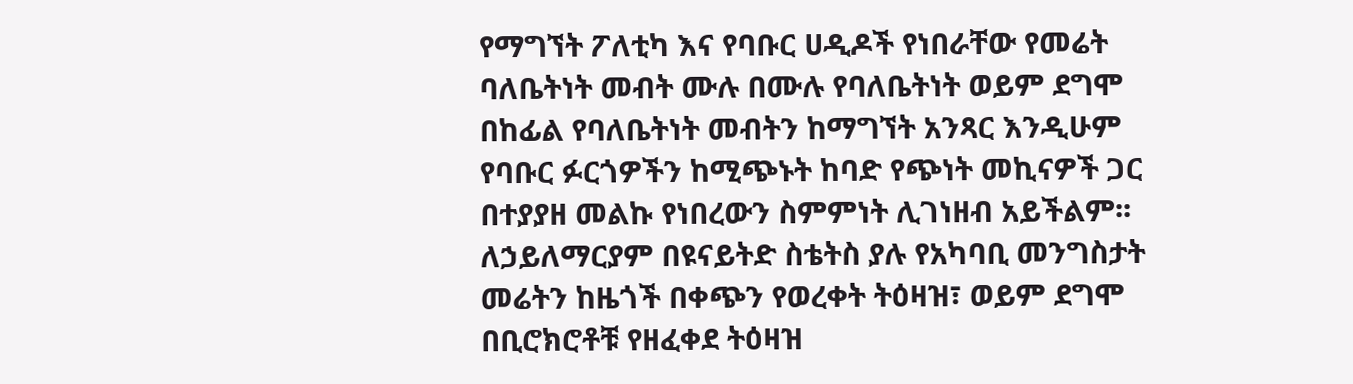የማግኘት ፖለቲካ እና የባቡር ሀዲዶች የነበራቸው የመሬት ባለቤትነት መብት ሙሉ በሙሉ የባለቤትነት ወይም ደግሞ በከፊል የባለቤትነት መብትን ከማግኘት አንጻር እንዲሁም የባቡር ፉርጎዎችን ከሚጭኑት ከባድ የጭነት መኪናዎች ጋር በተያያዘ መልኩ የነበረውን ስምምነት ሊገነዘብ አይችልም፡፡ ለኃይለማርያም በዩናይትድ ስቴትስ ያሉ የአካባቢ መንግስታት መሬትን ከዜጎች በቀጭን የወረቀት ትዕዛዝ፣ ወይም ደግሞ በቢሮክሮቶቹ የዘፈቀደ ትዕዛዝ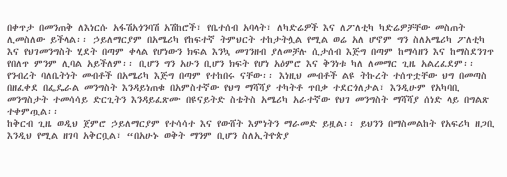በቀጥታ በመንጠቅ ለእነርሱ አፋሽአጎንባሽ አሽከሮች፣ የቤተሰብ አባላት፣ ለካድሬዎች እና ለፖለቲካ ካድሬዎቻቸው መስጠት ሊመስለው ይችላል፡፡ ኃይለማርያም በአሜሪካ የከፍተኛ ትምህርት ተከታትሏል የሚል ወሬ አለ ሆኖም ግን ስለአሜሪካ ፖለቲካ እና የህገመንግስት ሂደት በጣም ቀላል የሆነውን ክፍል እንኳ መገንዘብ ያለመቻሉ ሲታሰብ እጅግ በጣም ከማሳዘን እና ከማስደንገጥ የበለጥ ምንም ሊባል አይችለም፡፡ ቢሆን ግን አሁን ቢሆን ክፍት የሆነ አዕምሮ እና ቅንነቱ ካለ ለመማር ጊዜ አልረፈደም፡፡ የንብረት ባለቤትነት መብቶች በአሜሪካ እጅግ በጣም የተከበሩ ናቸው፡፡ እነዚህ መብቶች ልዩ ትኩረት ተሰጥቷቸው ህግ በመጣስ በዘፈቀደ በፌዴራል መንግስት እንዳይነጠቁ በአምስተኛው የህግ ማሻሻያ ተካትቶ ጥበቃ ተደርጎለታል፣ እንዲሁም የአካባቢ መንግስታት ተመሳሳይ ድርጊትን እንዳይፈጽሙ በዩናይትድ ስቴትስ አሜሪካ አራተኛው የህገ መንግስት ማሻሻያ ሰነድ ላይ በግልጽ ተቀምጧል፡፡
ከቅርብ ጊዜ ወዲህ ጀምሮ ኃይለማርያም የተሳሳተ እና የውሸት እምነትን ማራመድ ይዟል፡፡ ይህንን በማስመልከት የአፍሪካ ዘጋቢ እንዲህ የሚል ዘገባ አቅርቧል፣ “በአሁኑ ወቅት ማንም ቢሆን ስለኢትዮጵያ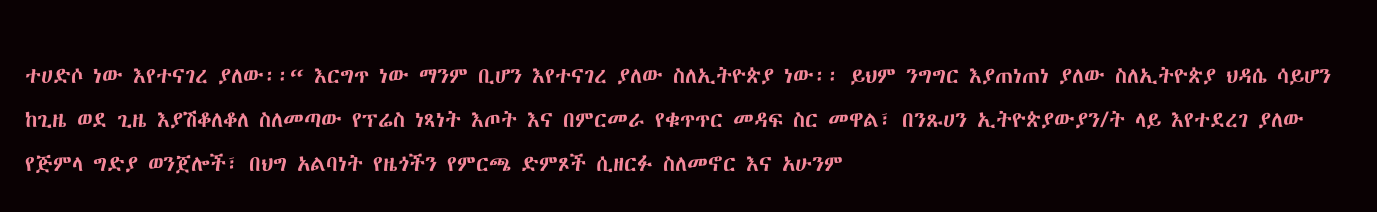ተሀድሶ ነው እየተናገረ ያለው፡፡“ እርግጥ ነው ማንም ቢሆን እየተናገረ ያለው ስለኢትዮጵያ ነው፡፡ ይህም ንግግር እያጠነጠነ ያለው ስለኢትዮጵያ ህዳሴ ሳይሆን ከጊዜ ወደ ጊዜ እያሽቆለቆለ ስለመጣው የፕሬስ ነጻነት እጦት እና በምርመራ የቁጥጥር መዳፍ ስር መዋል፣ በንጹሀን ኢትዮጵያውያን/ት ላይ እየተደረገ ያለው የጅምላ ግድያ ወንጀሎች፣ በህግ አልባነት የዜጎችን የምርጫ ድምጾች ሲዘርፉ ስለመኖር እና አሁንም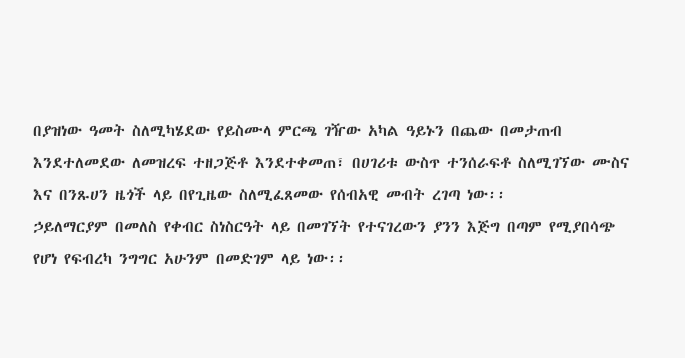በያዝነው ዓመት ስለሚካሄደው የይስሙላ ምርጫ ገዥው አካል ዓይኑን በጨው በመታጠብ እንደተለመደው ለመዝረፍ ተዘጋጅቶ እንደተቀመጠ፣ በሀገሪቱ ውስጥ ተንሰራፍቶ ስለሚገኘው ሙስና እና በንጹሀን ዜጎች ላይ በየጊዜው ስለሚፈጸመው የሰብአዊ መብት ረገጣ ነው፡፡
ኃይለማርያም በመለስ የቀብር ስነስርዓት ላይ በመገኘት የተናገረውን ያንን እጅግ በጣም የሚያበሳጭ የሆነ የፍብረካ ንግግር አሁንም በመድገም ላይ ነው፡፡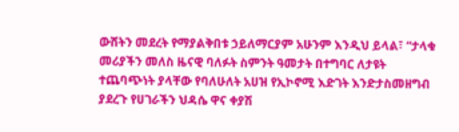ውሸትን መደረት የማያልቅበቱ ኃይለማርያም አሁንም እንዲህ ይላል፣ “ታላቁ መሪያችን መለስ ዜናዊ ባለፉት ስምንት ዓመታት በተግባር ለታዩት ተጨባጭነት ያላቸው የባለሁለት አሀዝ የኢኮኖሚ እድገት እንድታስመዘግብ ያደረጉ የሀገራችን ህዳሴ ዋና ቀያሽ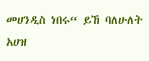መሀንዲስ ነበሩ“ ይኸ ባለሁለት አሀዝ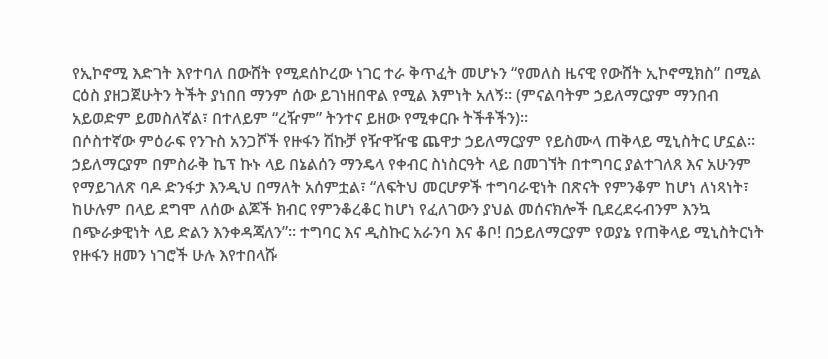የኢኮኖሚ እድገት እየተባለ በውሸት የሚደሰኮረው ነገር ተራ ቅጥፈት መሆኑን “የመለስ ዜናዊ የውሸት ኢኮኖሚክስ” በሚል ርዕስ ያዘጋጀሁትን ትችት ያነበበ ማንም ሰው ይገነዘበዋል የሚል እምነት አለኝ፡፡ (ምናልባትም ኃይለማርያም ማንበብ አይወድም ይመስለኛል፣ በተለይም “ረዥም” ትንተና ይዘው የሚቀርቡ ትችቶችን)፡፡
በሶስተኛው ምዕራፍ የንጉስ አንጋሾች የዙፋን ሽኩቻ የዥዋዥዌ ጨዋታ ኃይለማርያም የይስሙላ ጠቅላይ ሚኒስትር ሆኗል፡፡ ኃይለማርያም በምስራቅ ኬፕ ኩኑ ላይ በኔልሰን ማንዴላ የቀብር ስነስርዓት ላይ በመገኘት በተግባር ያልተገለጸ እና አሁንም የማይገለጽ ባዶ ድንፋታ እንዲህ በማለት አሰምቷል፣ “ለፍትህ መርሆዎች ተግባራዊነት በጽናት የምንቆም ከሆነ ለነጻነት፣ ከሁሉም በላይ ደግሞ ለሰው ልጆች ክብር የምንቆረቆር ከሆነ የፈለገውን ያህል መሰናክሎች ቢደረደሩብንም እንኳ በጭራቃዊነት ላይ ድልን እንቀዳጃለን”፡፡ ተግባር እና ዲስኩር አራንባ እና ቆቦ! በኃይለማርያም የወያኔ የጠቅላይ ሚኒስትርነት የዙፋን ዘመን ነገሮች ሁሉ እየተበላሹ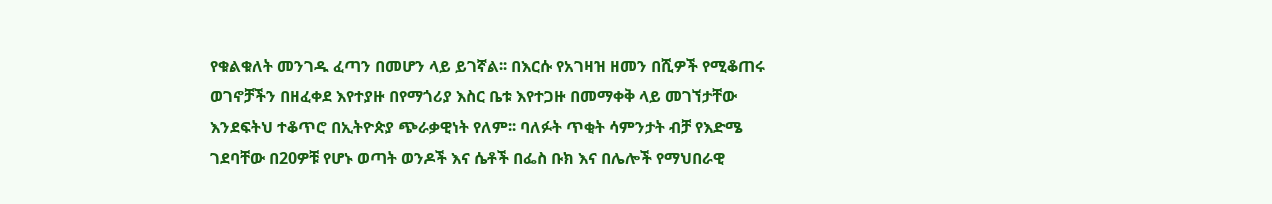የቁልቁለት መንገዱ ፈጣን በመሆን ላይ ይገኛል፡፡ በእርሱ የአገዛዝ ዘመን በሺዎች የሚቆጠሩ ወገኖቻችን በዘፈቀደ እየተያዙ በየማጎሪያ እስር ቤቱ እየተጋዙ በመማቀቅ ላይ መገኘታቸው እንደፍትህ ተቆጥሮ በኢትዮጵያ ጭራቃዊነት የለም፡፡ ባለፉት ጥቂት ሳምንታት ብቻ የእድሜ ገደባቸው በ20ዎቹ የሆኑ ወጣት ወንዶች እና ሴቶች በፌስ ቡክ እና በሌሎች የማህበራዊ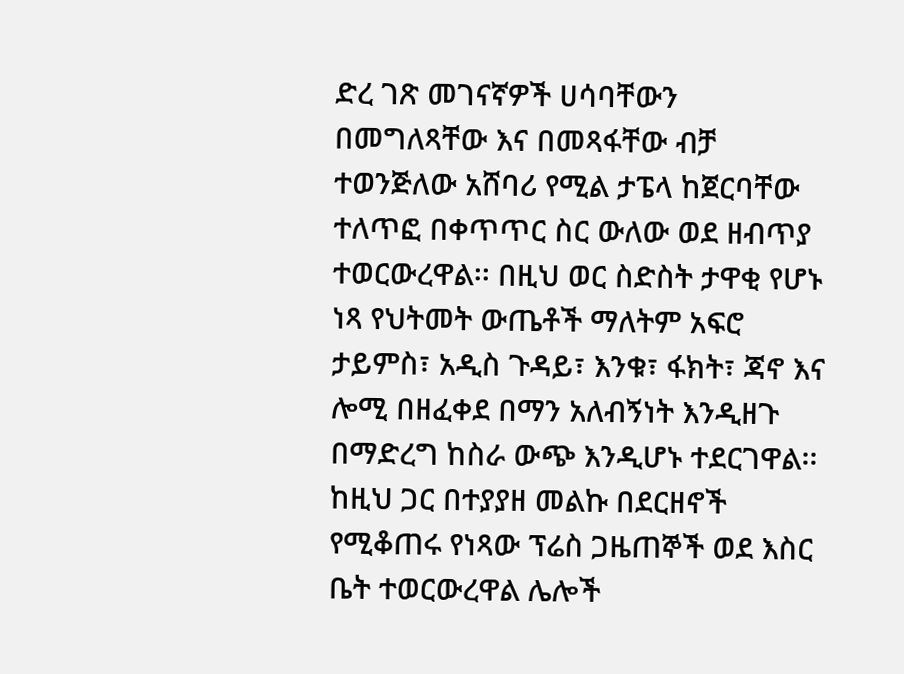ድረ ገጽ መገናኛዎች ሀሳባቸውን በመግለጻቸው እና በመጻፋቸው ብቻ ተወንጅለው አሸባሪ የሚል ታፔላ ከጀርባቸው ተለጥፎ በቀጥጥር ስር ውለው ወደ ዘብጥያ ተወርውረዋል፡፡ በዚህ ወር ስድስት ታዋቂ የሆኑ ነጻ የህትመት ውጤቶች ማለትም አፍሮ ታይምስ፣ አዲስ ጉዳይ፣ እንቁ፣ ፋክት፣ ጃኖ እና ሎሚ በዘፈቀደ በማን አለብኝነት እንዲዘጉ በማድረግ ከስራ ውጭ እንዲሆኑ ተደርገዋል፡፡ ከዚህ ጋር በተያያዘ መልኩ በደርዘኖች የሚቆጠሩ የነጻው ፕሬስ ጋዜጠኞች ወደ እስር ቤት ተወርውረዋል ሌሎች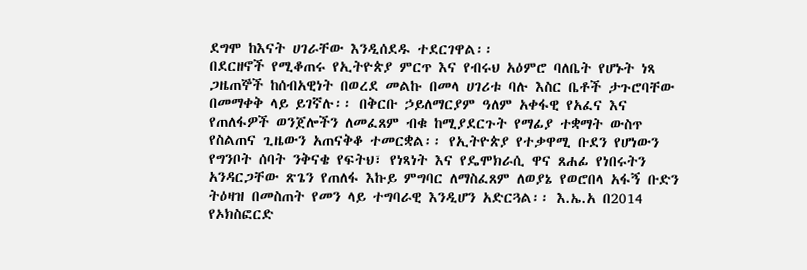ደግሞ ከእናት ሀገራቸው እንዲሰደዱ ተደርገዋል፡፡
በደርዘኖች የሚቆጠሩ የኢትዮጵያ ምርጥ እና የብሩህ አዕምሮ ባለቤት የሆኑት ነጻ ጋዜጠኞች ከሰብአዊነት በወረደ መልኩ በመላ ሀገሪቱ ባሉ እስር ቤቶች ታጉሮባቸው በመማቀቅ ላይ ይገኛሉ፡፡ በቅርቡ ኃይለማርያም ዓለም አቀፋዊ የአፈና እና የጠለፋዎች ወንጀሎችን ለመፈጸም ብቁ ከሚያደርጉት የማፊያ ተቋማት ውስጥ የስልጠና ጊዜውን አጠናቅቆ ተመርቋል፡፡ የኢትዮጵያ የተቃዋሚ ቡደን የሆነውን የግንቦት ሰባት ንቅናቄ የፍትህ፣ የነጻነት እና የዴሞክራሲ ዋና ጸሐፊ የነበሩትን አንዳርጋቸው ጽጌን የጠለፋ እኩይ ምግባር ለማስፈጸም ለወያኔ የወሮበላ አፋኝ ቡድን ትዕዛዝ በመስጠት የመን ላይ ተግባራዊ እንዲሆን አድርጓል፡፡ እ.ኤ.አ በ2014 የኦክስፎርድ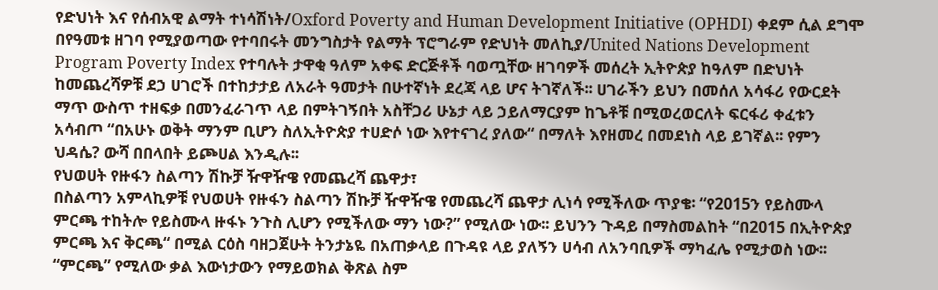የድህነት እና የሰብአዊ ልማት ተነሳሽነት/Oxford Poverty and Human Development Initiative (OPHDI) ቀደም ሲል ደግሞ በየዓመቱ ዘገባ የሚያወጣው የተባበሩት መንግስታት የልማት ፕሮግራም የድህነት መለኪያ/United Nations Development Program Poverty Index የተባሉት ታዋቂ ዓለም አቀፍ ድርጅቶች ባወጧቸው ዘገባዎች መሰረት ኢትዮጵያ ከዓለም በድህነት ከመጨረሻዎቹ ደኃ ሀገሮች በተከታታይ ለአራት ዓመታት በሁተኛነት ደረጃ ላይ ሆና ትገኛለች፡፡ ሀገራችን ይህን በመሰለ አሳፋሪ የውርደት ማጥ ውስጥ ተዘፍቃ በመንፈራገጥ ላይ በምትገኝበት አስቸጋሪ ሁኔታ ላይ ኃይለማርያም ከጌቶቹ በሚወረወርለት ፍርፋሪ ቀፈቱን አሳብጦ “በአሁኑ ወቅት ማንም ቢሆን ስለኢትዮጵያ ተሀድሶ ነው እየተናገረ ያለው“ በማለት እየዘመረ በመደነስ ላይ ይገኛል፡፡ የምን ህዳሴ? ውሻ በበላበት ይጮሀል እንዲሉ፡፡
የህወሀት የዙፋን ስልጣን ሽኩቻ ዥዋዥዌ የመጨረሻ ጨዋታ፣
በስልጣን አምላኪዎቹ የህወሀት የዙፋን ስልጣን ሽኩቻ ዥዋዥዌ የመጨረሻ ጨዋታ ሊነሳ የሚችለው ጥያቄ፡ “የ2015ን የይስሙላ ምርጫ ተከትሎ የይስሙላ ዙፋኑ ንጉስ ሊሆን የሚችለው ማን ነው?” የሚለው ነው፡፡ ይህንን ጉዳይ በማስመልከት “በ2015 በኢትዮጵያ ምርጫ እና ቅርጫ“ በሚል ርዕስ ባዘጋጀሁት ትንታኔዬ በአጠቃላይ በጉዳዩ ላይ ያለኝን ሀሳብ ለአንባቢዎች ማካፈሌ የሚታወስ ነው፡፡ “ምርጫ” የሚለው ቃል እውነታውን የማይወክል ቅጽል ስም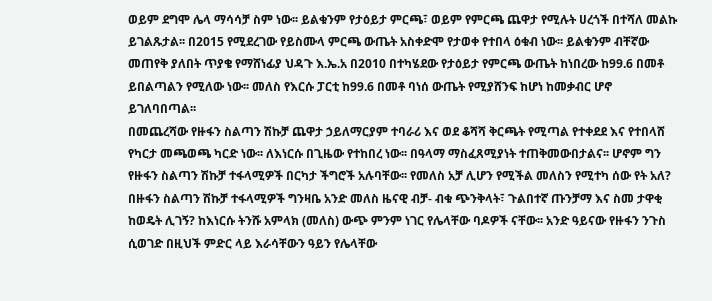ወይም ደግሞ ሌላ ማሳሳቻ ስም ነው፡፡ ይልቁንም የታዕይታ ምርጫ፣ ወይም የምርጫ ጨዋታ የሚሉት ሀረጎች በተሻለ መልኩ ይገልጹታል፡፡ በ2015 የሚደረገው የይስሙላ ምርጫ ውጤት አስቀድሞ የታወቀ የተበላ ዕቁብ ነው፡፡ ይልቁንም ብቸኛው መጠየቅ ያለበት ጥያቄ የማሸነፊያ ህዳጉ እ.ኤ.አ በ2010 በተካሄደው የታዕይታ የምርጫ ውጤት ከነበረው ከ99.6 በመቶ ይበልጣልን የሚለው ነው፡፡ መለስ የእርሱ ፓርቲ ከ99.6 በመቶ ባነሰ ውጤት የሚያሸንፍ ከሆነ ከመቃብር ሆኖ ይገለባበጣል፡፡
በመጨረሻው የዙፋን ስልጣን ሽኩቻ ጨዋታ ኃይለማርያም ተባራሪ እና ወደ ቆሻሻ ቅርጫት የሚጣል የተቀደደ እና የተበላሸ የካርታ መጫወጫ ካርድ ነው፡፡ ለእነርሱ በጊዜው የተከበረ ነው፡፡ በዓላማ ማስፈጸሚያነት ተጠቅመውበታልና፡፡ ሆኖም ግን የዙፋን ስልጣን ሽኩቻ ተፋላሚዎች በርካታ ችግሮች አሉባቸው፡፡ የመለስ አቻ ሊሆን የሚችል መለስን የሚተካ ሰው የት አለ? በዙፋን ስልጣን ሽኩቻ ተፋላሚዎች ግንዛቤ አንድ መለስ ዜናዊ ብቻ- ብቁ ጭንቅላት፣ ጉልበተኛ ጡንቻማ እና ስመ ታዋቂ ከወዴት ሊገኝ? ከእነርሱ ትንሹ አምላክ (መለስ) ውጭ ምንም ነገር የሌላቸው ባዶዎች ናቸው፡፡ አንድ ዓይናው የዙፋን ንጉስ ሲወገድ በዚህች ምድር ላይ እራሳቸውን ዓይን የሌላቸው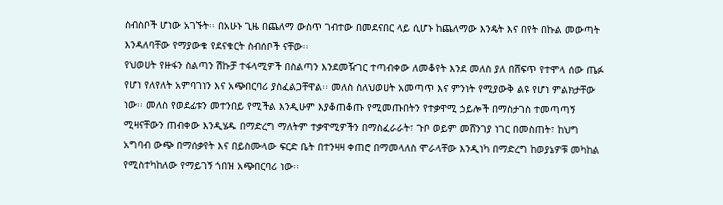ስብስቦች ሆነው አገኙት፡፡ በአሁኑ ጊዜ በጨለማ ውስጥ ገብተው በመደናበር ላይ ሲሆኑ ከጨለማው እንዴት እና በየት በኩል መውጣት እንዳለባቸው የማያውቁ የደናቁርት ስብሰቦች ናቸው፡፡
የህወሀት የዙፋን ስልጣን ሽኩቻ ተፋላሚዎች በስልጣን እንደመዥገር ተጣብቀው ለመቆየት እንደ መለስ ያለ በሸፍጥ የተሞላ ሰው ጤፉ የሆነ የለየለት አምባገነን እና አጭበርባሪ ያስፈልጋቸዋል፡፡ መለስ ስለህወሀት አመጣጥ እና ምንነት የሚያውቅ ልዩ የሆነ ምልክታቸው ነው፡፡ መለስ የወደፊቱን መተንበይ የሚችል እንዲሁም እያቆጠቆጡ የሚመጡበትን የተቃዋሚ ኃይሎች በማስታገስ ተመጣጣኝ ሚዛናቸውን ጠብቀው እንዲሄዱ በማድረግ ማለትም ተቃዋሚዎችን በማስፈራራት፣ ጉቦ ወይም መሸንገያ ነገር በመስጠት፣ ከህግ አግባብ ውጭ በማሰቃየት እና በይስሙላው ፍርድ ቤት በተንዛዛ ቀጠሮ በማመላለስ ሞራላቸው እንዲነካ በማድረግ ከወያኔዎቹ መካከል የሚስተካከለው የማይገኝ ጎበዝ አጭበርባሪ ነው፡፡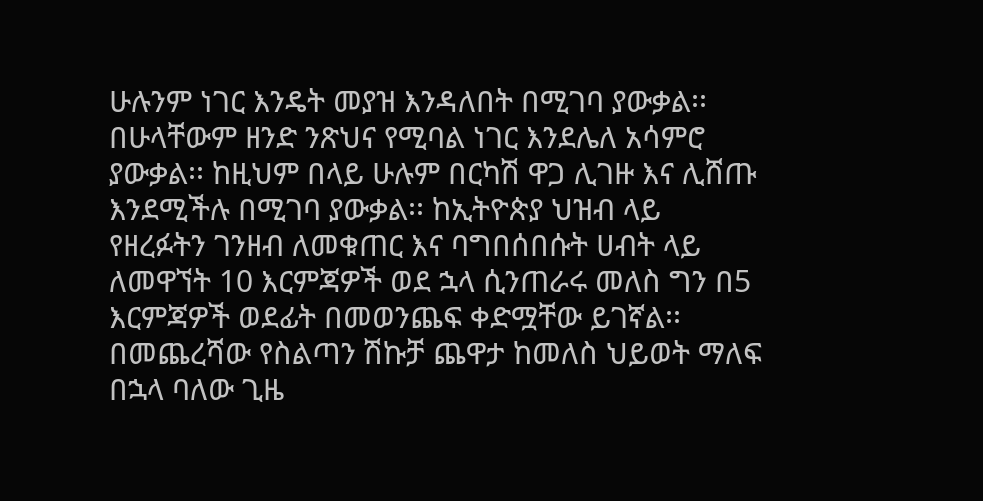ሁሉንም ነገር እንዴት መያዝ እንዳለበት በሚገባ ያውቃል፡፡ በሁላቸውም ዘንድ ንጽህና የሚባል ነገር እንደሌለ አሳምሮ ያውቃል፡፡ ከዚህም በላይ ሁሉም በርካሽ ዋጋ ሊገዙ እና ሊሸጡ እንደሚችሉ በሚገባ ያውቃል፡፡ ከኢትዮጵያ ህዝብ ላይ የዘረፉትን ገንዘብ ለመቁጠር እና ባግበሰበሱት ሀብት ላይ ለመዋኘት 10 እርምጃዎች ወደ ኋላ ሲንጠራሩ መለስ ግን በ5 እርምጃዎች ወደፊት በመወንጨፍ ቀድሟቸው ይገኛል፡፡ በመጨረሻው የስልጣን ሽኩቻ ጨዋታ ከመለስ ህይወት ማለፍ በኋላ ባለው ጊዜ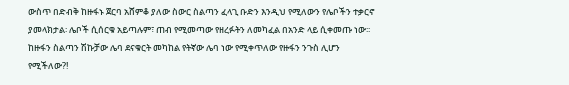ውስጥ በድብቅ ከዙፋኑ ጀርባ አሸምቆ ያለው ስውር ስልጣን ፈላጊ ቡድን እንዲህ የሚለውን የሌቦችን ተቃርኖ ያመላክታል፡ ሌቦች ሲሰርቁ አይጣሉም፣ ጠብ የሚመጣው የዘረፉትን ለመካፈል በአንድ ላይ ሲቀመጡ ነው፡፡ ከዙፋን ስልጣን ሽኩቻው ሌባ ደናቁርት መካከል የትኛው ሌባ ነው የሚቀጥለው የዙፋን ንጉስ ሊሆን የሚችለው?!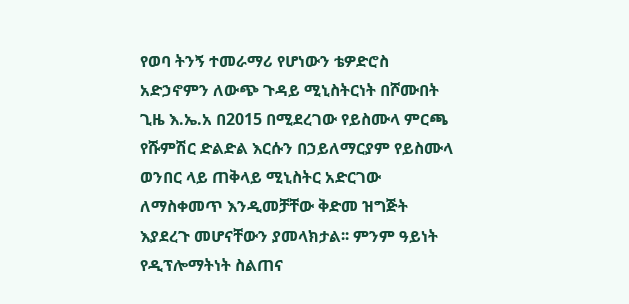የወባ ትንኝ ተመራማሪ የሆነውን ቴዎድሮስ አድኃኖምን ለውጭ ጉዳይ ሚኒስትርነት በሾሙበት ጊዜ እ.ኤ.አ በ2015 በሚደረገው የይስሙላ ምርጫ የሹምሽር ድልድል እርሱን በኃይለማርያም የይስሙላ ወንበር ላይ ጠቅላይ ሚኒስትር አድርገው ለማስቀመጥ እንዲመቻቸው ቅድመ ዝግጅት እያደረጉ መሆናቸውን ያመላክታል፡፡ ምንም ዓይነት የዲፕሎማትነት ስልጠና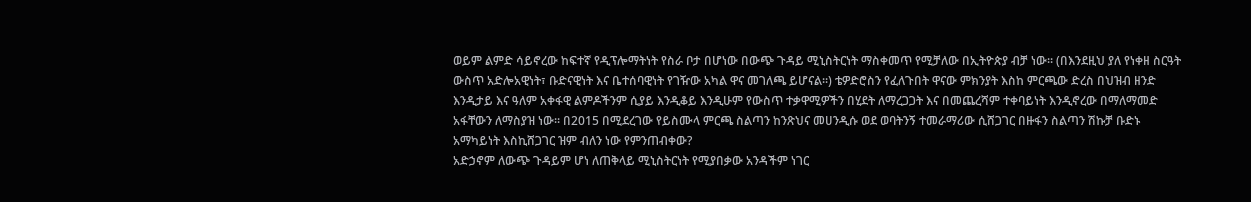ወይም ልምድ ሳይኖረው ከፍተኛ የዲፕሎማትነት የስራ ቦታ በሆነው በውጭ ጉዳይ ሚኒስትርነት ማስቀመጥ የሚቻለው በኢትዮጵያ ብቻ ነው፡፡ (በእንደዚህ ያለ የነቀዘ ስርዓት ውስጥ አድሎአዊነት፣ ቡድናዊነት እና ቤተሰባዊነት የገዥው አካል ዋና መገለጫ ይሆናል፡፡) ቴዎድሮስን የፈለጉበት ዋናው ምክንያት እስከ ምርጫው ድረስ በህዝብ ዘንድ እንዲታይ እና ዓለም አቀፋዊ ልምዶችንም ሲያይ እንዲቆይ እንዲሁም የውስጥ ተቃዋሚዎችን በሂደት ለማረጋጋት እና በመጨረሻም ተቀባይነት እንዲኖረው በማለማመድ አፋቸውን ለማስያዝ ነው፡፡ በ2015 በሚደረገው የይስሙላ ምርጫ ስልጣን ከንጽህና መሀንዲሱ ወደ ወባትንኝ ተመራማሪው ሲሸጋገር በዙፋን ስልጣን ሽኩቻ ቡድኑ አማካይነት እስኪሸጋገር ዝም ብለን ነው የምንጠብቀው?
አድኃኖም ለውጭ ጉዳይም ሆነ ለጠቅላይ ሚኒስትርነት የሚያበቃው አንዳችም ነገር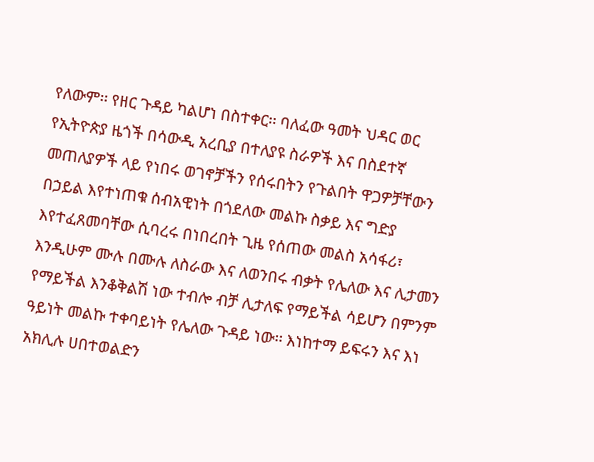የለውም፡፡ የዘር ጉዳይ ካልሆነ በስተቀር፡፡ ባለፈው ዓመት ህዳር ወር የኢትዮጵያ ዜጎች በሳውዲ አረቢያ በተለያዩ ስራዎች እና በስደተኛ መጠለያዎች ላይ የነበሩ ወገኖቻችን የሰሩበትን የጉልበት ዋጋዎቻቸውን በኃይል እየተነጠቁ ሰብአዊነት በጎደለው መልኩ ስቃይ እና ግድያ እየተፈጸመባቸው ሲባረሩ በነበረበት ጊዜ የሰጠው መልስ አሳፋሪ፣ እንዲሁም ሙሉ በሙሉ ለስራው እና ለወንበሩ ብቃት የሌለው እና ሊታመን የማይችል እንቆቅልሽ ነው ተብሎ ብቻ ሊታለፍ የማይችል ሳይሆን በምንም ዓይነት መልኩ ተቀባይነት የሌለው ጉዳይ ነው፡፡ እነከተማ ይፍሩን እና እነ አክሊሉ ሀበተወልድን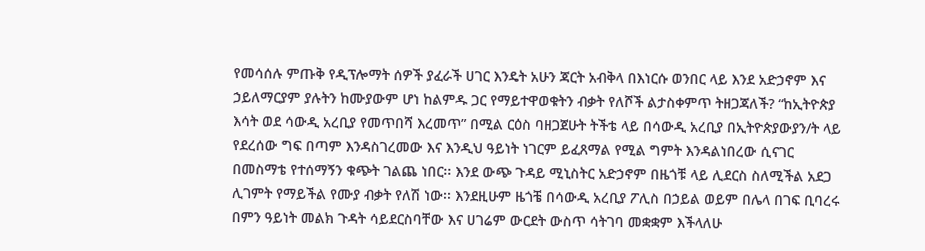የመሳሰሉ ምጡቅ የዲፕሎማት ሰዎች ያፈራች ሀገር እንዴት አሁን ጃርት አብቅላ በእነርሱ ወንበር ላይ እንደ አድኃኖም እና ኃይለማርያም ያሉትን ከሙያውም ሆነ ከልምዱ ጋር የማይተዋወቁትን ብቃት የለሾች ልታስቀምጥ ትዘጋጃለች? “ከኢትዮጵያ እሳት ወደ ሳውዲ አረቢያ የመጥበሻ እረመጥ” በሚል ርዕስ ባዘጋጀሁት ትችቴ ላይ በሳውዲ አረቢያ በኢትዮጵያውያን/ት ላይ የደረሰው ግፍ በጣም እንዳስገረመው እና እንዲህ ዓይነት ነገርም ይፈጸማል የሚል ግምት እንዳልነበረው ሲናገር በመስማቴ የተሰማኝን ቁጭት ገልጨ ነበር፡፡ እንደ ውጭ ጉዳይ ሚኒስትር አድኃኖም በዜጎቹ ላይ ሊደርስ ስለሚችል አደጋ ሊገምት የማይችል የሙያ ብቃት የለሽ ነው፡፡ እንደዚሁም ዜጎቼ በሳውዲ አረቢያ ፖሊስ በኃይል ወይም በሌላ በገፍ ቢባረሩ በምን ዓይነት መልክ ጉዳት ሳይደርስባቸው እና ሀገሬም ውርደት ውስጥ ሳትገባ መቋቋም እችላለሁ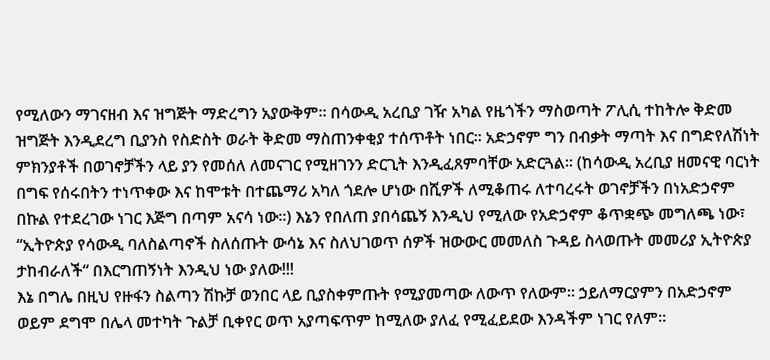የሚለውን ማገናዘብ እና ዝግጅት ማድረግን አያውቅም፡፡ በሳውዲ አረቢያ ገዥ አካል የዜጎችን ማስወጣት ፖሊሲ ተከትሎ ቅድመ ዝግጅት እንዲደረግ ቢያንስ የስድስት ወራት ቅድመ ማስጠንቀቂያ ተሰጥቶት ነበር፡፡ አድኃኖም ግን በብቃት ማጣት እና በግድየለሽነት ምክንያቶች በወገኖቻችን ላይ ያን የመሰለ ለመናገር የሚዘገንን ድርጊት እንዲፈጸምባቸው አድርጓል፡፡ (ከሳውዲ አረቢያ ዘመናዊ ባርነት በግፍ የሰሩበትን ተነጥቀው እና ከሞቱት በተጨማሪ አካለ ጎደሎ ሆነው በሺዎች ለሚቆጠሩ ለተባረሩት ወገኖቻችን በነአድኃኖም በኩል የተደረገው ነገር እጅግ በጣም አናሳ ነው፡፡) እኔን የበለጠ ያበሳጨኝ እንዲህ የሚለው የአድኃኖም ቆጥቋጭ መግለጫ ነው፣ “ኢትዮጵያ የሳውዲ ባለስልጣኖች ስለሰጡት ውሳኔ እና ስለህገወጥ ሰዎች ዝውውር መመለስ ጉዳይ ስላወጡት መመሪያ ኢትዮጵያ ታከብራለች“ በእርግጠኝነት እንዲህ ነው ያለው!!!
እኔ በግሌ በዚህ የዙፋን ስልጣን ሽኩቻ ወንበር ላይ ቢያስቀምጡት የሚያመጣው ለውጥ የለውም፡፡ ኃይለማርያምን በአድኃኖም ወይም ደግሞ በሌላ መተካት ጉልቻ ቢቀየር ወጥ አያጣፍጥም ከሚለው ያለፈ የሚፈይደው እንዳችም ነገር የለም፡፡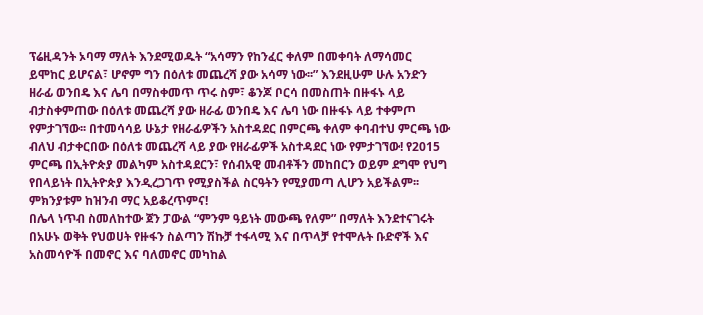ፕሬዚዳንት ኦባማ ማለት እንደሚወዱት “አሳማን የከንፈር ቀለም በመቀባት ለማሳመር ይሞከር ይሆናል፣ ሆኖም ግን በዕለቱ መጨረሻ ያው አሳማ ነው፡፡” እንደዚሁም ሁሉ አንድን ዘራፊ ወንበዴ እና ሌባ በማስቀመጥ ጥሩ ስም፣ ቆንጆ ቦርሳ በመስጠት በዙፋኑ ላይ ብታስቀምጠው በዕለቱ መጨረሻ ያው ዘራፊ ወንበዴ እና ሌባ ነው በዙፋኑ ላይ ተቀምጦ የምታገኘው፡፡ በተመሳሳይ ሁኔታ የዘራፊዎችን አስተዳደር በምርጫ ቀለም ቀባብተህ ምርጫ ነው ብለህ ብታቀርበው በዕለቱ መጨረሻ ላይ ያው የዘራፊዎች አስተዳደር ነው የምታገኘው! የ2015 ምርጫ በኢትዮጵያ መልካም አስተዳደርን፣ የሰብአዊ መብቶችን መከበርን ወይም ደግሞ የህግ የበላይነት በኢትዮጵያ እንዲረጋገጥ የሚያስችል ስርዓትን የሚያመጣ ሊሆን አይችልም፡፡ ምክንያቱም ከዝንብ ማር አይቆረጥምና!
በሌላ ነጥብ ስመለከተው ጀን ፓውል “ምንም ዓይነት መውጫ የለም” በማለት እንደተናገሩት በአሁኑ ወቅት የህወሀት የዙፋን ስልጣን ሽኩቻ ተፋላሚ እና በጥላቻ የተሞሉት ቡድኖች እና አስመሳዮች በመኖር እና ባለመኖር መካከል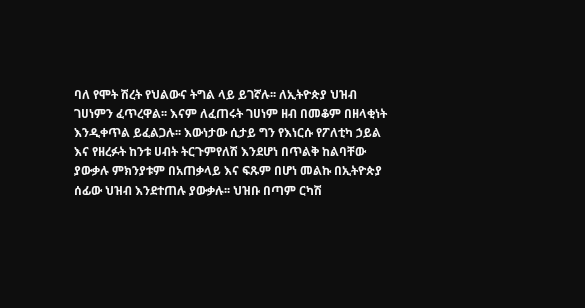ባለ የሞት ሽረት የህልውና ትግል ላይ ይገኛሉ፡፡ ለኢትዮጵያ ህዝብ ገሀነምን ፈጥረዋል፡፡ እናም ለፈጠሩት ገሀነም ዘብ በመቆም በዘላቂነት እንዲቀጥል ይፈልጋሉ፡፡ እውነታው ሲታይ ግን የእነርሱ የፖለቲካ ኃይል እና የዘረፉት ከንቱ ሀብት ትርጉምየለሽ እንደሆነ በጥልቅ ከልባቸው ያውቃሉ ምክንያቱም በአጠቃላይ እና ፍጹም በሆነ መልኩ በኢትዮጵያ ሰፊው ህዝብ እንደተጠሉ ያውቃሉ፡፡ ህዝቡ በጣም ርካሽ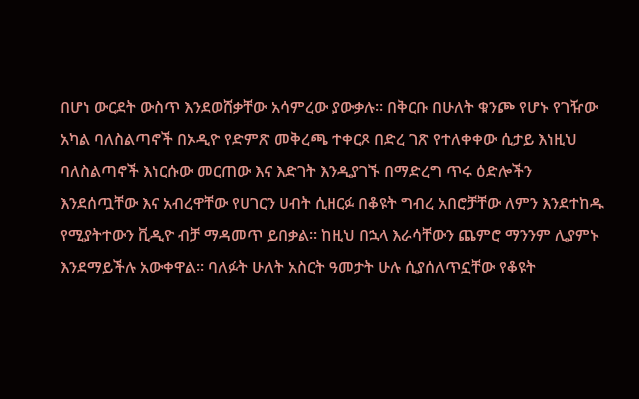በሆነ ውርደት ውስጥ እንደወሸቃቸው አሳምረው ያውቃሉ፡፡ በቅርቡ በሁለት ቁንጮ የሆኑ የገዥው አካል ባለስልጣኖች በኦዲዮ የድምጽ መቅረጫ ተቀርጾ በድረ ገጽ የተለቀቀው ሲታይ እነዚህ ባለስልጣኖች እነርሱው መርጠው እና እድገት እንዲያገኙ በማድረግ ጥሩ ዕድሎችን እንደሰጧቸው እና አብረዋቸው የሀገርን ሀብት ሲዘርፉ በቆዩት ግብረ አበሮቻቸው ለምን እንደተከዱ የሚያትተውን ቪዲዮ ብቻ ማዳመጥ ይበቃል፡፡ ከዚህ በኋላ እራሳቸውን ጨምሮ ማንንም ሊያምኑ እንደማይችሉ አውቀዋል፡፡ ባለፉት ሁለት አስርት ዓመታት ሁሉ ሲያሰለጥኗቸው የቆዩት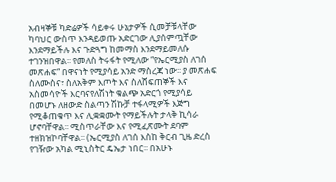አብዛኞቹ ካድሬዎች ሳይቀሩ ሁኔታዎች ሲመቻቹላቸው ካባህር ውስጥ እንዳይወጡ አድርገው ሊያሰምጧቸው እንደማይችሉ እና ጉድጓግ ከመማስ እንደማይመለሱ ተገንዝበዋል፡፡ የመለስ ትሩፋት የሚለው “የኤርሚያስ ለገሰ መጽሐፍ“ በዋናነት የሚያሳይ አንድ ማስረጃ ነው፡፡ ያ መጽሐፍ ስለሙስና፣ ስለአቅም እጦት እና ስለሸፍጠኞች እና አስመሳዮች እርባናየለሽነት ቁልጭ አድርጎ የሚያሳይ በመሆኑ ለዘውድ ስልጣን ሽኩቻ ተፋላሚዎች እጅግ የሚቆጠቁጥ እና ሊቋቋሙት የማይችሉት ታላቅ ኪሳራ ሆኖባቸዋል፡፡ ሚስጥራቸው እና የሚፈጽሙት ደባም ተዘክዝኮባቸዋል፡፡ (ኤርሚያስ ለገሰ እስከ ቅርብ ጊዜ ድረስ የገዥው አካል ሚኒስትር ዴኤታ ነበር፡፡ በአሁኑ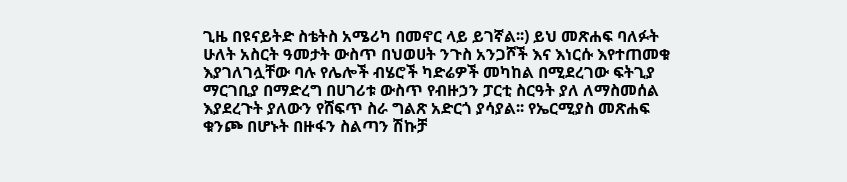ጊዜ በዩናይትድ ስቴትስ አሜሪካ በመኖር ላይ ይገኛል፡፡) ይህ መጽሐፍ ባለፉት ሁለት አስርት ዓመታት ውስጥ በህወሀት ንጉስ አንጋሾች እና እነርሱ እየተጠመቁ እያገለገሏቸው ባሉ የሌሎች ብሄሮች ካድሬዎች መካከል በሚደረገው ፍትጊያ ማርገቢያ በማድረግ በሀገሪቱ ውስጥ የብዙኃን ፓርቲ ስርዓት ያለ ለማስመሰል እያደረጉት ያለውን የሸፍጥ ስራ ግልጽ አድርጎ ያሳያል፡፡ የኤርሚያስ መጽሐፍ ቁንጮ በሆኑት በዙፋን ስልጣን ሽኩቻ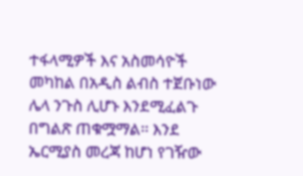ተፋላሚዎች እና አስመሳዮች መካከል በአዲስ ልብስ ተጀቡነው ሌላ ንጉስ ሊሆኑ እንደሚፈልጉ በግልጽ ጠቁሟማል፡፡ እንደ ኤርሚያስ መረጃ ከሆነ የገዥው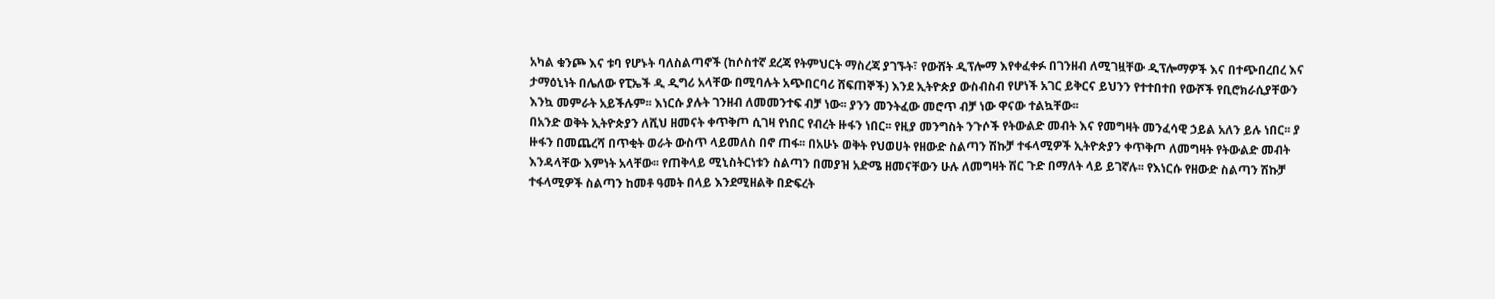አካል ቁንጮ እና ቱባ የሆኑት ባለስልጣኖች (ከሶስተኛ ደረጃ የትምህርት ማስረጃ ያገኙት፣ የውሸት ዲፕሎማ እየቀፈቀፉ በገንዘብ ለሚገዟቸው ዲፕሎማዎች እና በተጭበረበረ እና ታማዕኒነት በሌለው የፒኤች ዲ ዲግሪ አላቸው በሚባሉት አጭበርባሪ ሸፍጠኞች) እንደ ኢትዮጵያ ውስብስብ የሆነች አገር ይቅርና ይህንን የተተበተበ የውሾች የቢሮክራሲያቸውን እንኳ መምራት አይችሉም፡፡ እነርሱ ያሉት ገንዘብ ለመመንተፍ ብቻ ነው፡፡ ያንን መንትፈው መሮጥ ብቻ ነው ዋናው ተልኳቸው፡፡
በአንድ ወቅት ኢትዮጵያን ለሺህ ዘመናት ቀጥቅጦ ሲገዛ የነበር የብረት ዙፋን ነበር፡፡ የዚያ መንግስት ንጉሶች የትውልድ መብት እና የመግዛት መንፈሳዊ ኃይል አለን ይሉ ነበር፡፡ ያ ዙፋን በመጨረሻ በጥቂት ወራት ውስጥ ላይመለስ በኖ ጠፋ፡፡ በአሁኑ ወቅት የህወሀት የዘውድ ስልጣን ሽኩቻ ተፋላሚዎች ኢትዮጵያን ቀጥቅጦ ለመግዛት የትውልድ መብት እንዳላቸው እምነት አላቸው፡፡ የጠቅላይ ሚኒስትርነቱን ስልጣን በመያዝ አድሜ ዘመናቸውን ሁሉ ለመግዛት ሽር ጉድ በማለት ላይ ይገኛሉ፡፡ የእነርሱ የዘውድ ስልጣን ሽኩቻ ተፋላሚዎች ስልጣን ከመቶ ዓመት በላይ እንደሚዘልቅ በድፍረት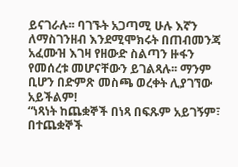ይናገራሉ፡፡ ባገኙት አጋጣሚ ሁሉ እኛን ለማስገንዘብ እንደሚሞክሩት በጠብመንጃ አፈሙዝ እገዛ የዘውድ ስልጣን ዙፋን የመሰረቱ መሆናቸውን ይገልጻሉ፡፡ ማንም ቢሆን በድምጽ መስጫ ወረቀት ሊያገኘው አይችልም!
“ነጻነት ከጨቋኞች በነጻ በፍጹም አይገኝም፣ በተጨቋኞች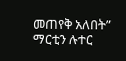መጠየቅ አለበት” ማርቲን ሉተር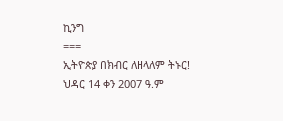ኪንግ
===
ኢትዮጵያ በክብር ለዘላለም ትኑር!
ህዳር 14 ቀን 2007 ዓ.ም